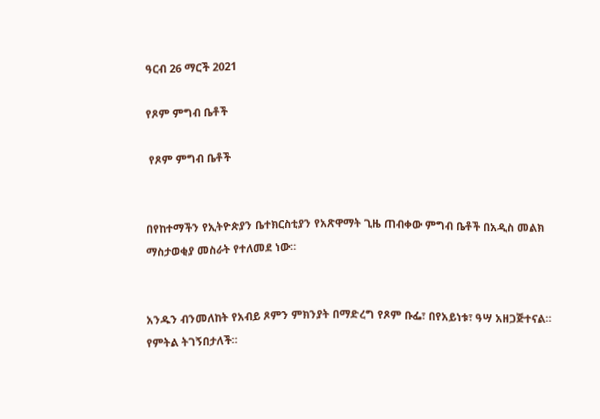ዓርብ 26 ማርች 2021

የጾም ምግብ ቤቶች

 የጾም ምግብ ቤቶች


በየከተማችን የኢትዮጵያን ቤተክርስቲያን የአጽዋማት ጊዜ ጠብቀው ምግብ ቤቶች በአዲስ መልክ ማስታወቂያ መስራት የተለመደ ነው።


አንዱን ብንመለከት የአብይ ጾምን ምክንያት በማድረግ የጾም ቡፌ፣ በየአይነቱ፣ ዓሣ አዘጋጅተናል። የምትል ትገኝበታለች።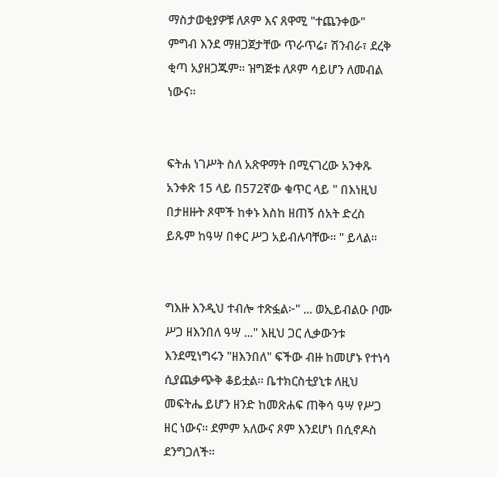ማስታወቂያዎቹ ለጾም እና ጸዋሚ "ተጨንቀው" ምግብ እንደ ማዘጋጀታቸው ጥራጥሬ፣ ሽንብራ፣ ደረቅ ቂጣ አያዘጋጁም። ዝግጅቱ ለጾም ሳይሆን ለመብል ነውና።


ፍትሐ ነገሥት ስለ አጽዋማት በሚናገረው አንቀጹ አንቀጽ 15 ላይ በ572ኛው ቁጥር ላይ " በእነዚህ በታዘዙት ጾሞች ከቀኑ እስከ ዘጠኝ ሰአት ድረስ ይጹም ከዓሣ በቀር ሥጋ አይብሉባቸው። " ይላል።


ግእዙ እንዲህ ተብሎ ተጽፏል፦" ... ወኢይብልዑ ቦሙ ሥጋ ዘእንበለ ዓሣ ..." እዚህ ጋር ሊቃውንቱ እንደሚነግሩን "ዘእንበለ" ፍችው ብዙ ከመሆኑ የተነሳ ሲያጨቃጭቅ ቆይቷል። ቤተክርስቲያኒቱ ለዚህ መፍትሔ ይሆን ዘንድ ከመጽሐፍ ጠቅሳ ዓሣ የሥጋ ዘር ነውና። ደምም አለውና ጾም እንደሆነ በሲኖዶስ ደንግጋለች።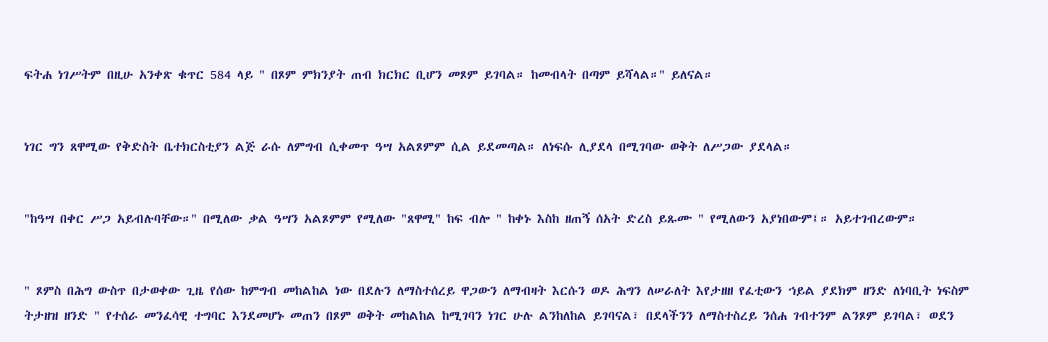ፍትሐ ነገሥትም በዚሁ አንቀጽ ቁጥር 584 ላይ " በጾም ምክንያት ጠብ ክርክር ቢሆን መጾም ይገባል። ከመብላት በጣም ይሻላል።" ይለናል።


ነገር ግን ጸዋሚው የቅድስት ቤተክርስቲያን ልጅ ራሱ ለምግብ ሲቀመጥ ዓሣ አልጾምም ሲል ይደመጣል። ለነፍሱ ሊያደላ በሚገባው ወቅት ለሥጋው ያደላል።


"ከዓሣ በቀር ሥጋ አይብሉባቸው።" በሚለው ቃል ዓሣን አልጾምም የሚለው "ጸዋሚ" ከፍ ብሎ " ከቀኑ እስከ ዘጠኝ ሰአት ድረስ ይጹሙ " የሚለውን አያነበውም፤። አይተገብረውም።


" ጾምስ በሕግ ውስጥ በታወቀው ጊዜ የሰው ከምግብ መከልከል ነው በደሉን ለማስተሰረይ ዋጋውን ለማብዛት እርሱን ወዶ ሕግን ለሠራለት እየታዘዘ የፈቲውን ኀይል ያደክም ዘንድ ለነባቢት ነፍስም ትታዘዝ ዘንድ " የተሰራ መንፈሳዊ ተግባር እንደመሆኑ መጠን በጾም ወቅት መከልከል ከሚገባን ነገር ሁሉ ልንከለከል ይገባናል፣ በደላችንን ለማስተስረይ ንሰሐ ገብተንም ልንጾም ይገባል፣ ወደን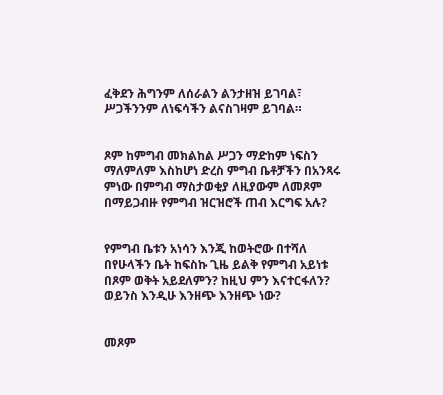ፈቅደን ሕግንም ለሰራልን ልንታዘዝ ይገባል፣ ሥጋችንንም ለነፍሳችን ልናስገዛም ይገባል።


ጾም ከምግብ መክልከል ሥጋን ማድከም ነፍስን ማለምለም እስከሆነ ድረስ ምግብ ቤቶቻችን በአንጻሩ ምነው በምግብ ማስታወቂያ ለዚያውም ለመጾም በማይጋብዙ የምግብ ዝርዝሮች ጠብ እርግፍ አሉ?


የምግብ ቤቱን አነሳን እንጂ ከወትሮው በተሻለ በየሁላችን ቤት ከፍስኩ ጊዜ ይልቅ የምግብ አይነቱ በጾም ወቅት አይደለምን? ከዚህ ምን እናተርፋለን? ወይንስ እንዲሁ እንዘጭ እንዘጭ ነው?


መጾም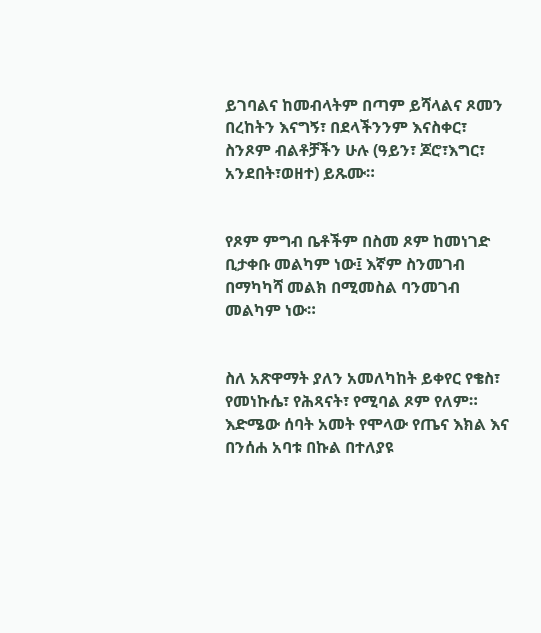ይገባልና ከመብላትም በጣም ይሻላልና ጾመን በረከትን እናግኝ፣ በደላችንንም እናስቀር፣ ስንጾም ብልቶቻችን ሁሉ (ዓይን፣ ጆሮ፣እግር፣ አንደበት፣ወዘተ) ይጹሙ።


የጾም ምግብ ቤቶችም በስመ ጾም ከመነገድ ቢታቀቡ መልካም ነው፤ እኛም ስንመገብ በማካካሻ መልክ በሚመስል ባንመገብ መልካም ነው።


ስለ አጽዋማት ያለን አመለካከት ይቀየር የቄስ፣ የመነኩሴ፣ የሕጻናት፣ የሚባል ጾም የለም። እድሜው ሰባት አመት የሞላው የጤና እክል እና በንሰሐ አባቱ በኩል በተለያዩ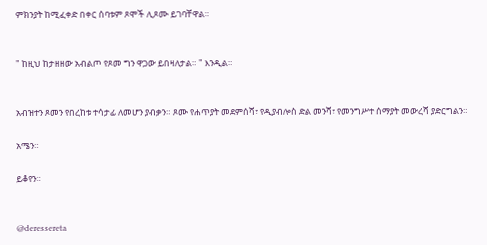ምክንያት ከሚፈቀድ በቀር ሰባቱም ጾሞች ሊጾሙ ይገባቸዋል።


" ከዚህ ከታዘዘው አብልጦ የጾመ ግን ዋጋው ይበዛለታል። " እንዲል።


አብዝተን ጾመን የበረከቱ ተሳታፊ ለመሆን ያብቃን። ጾሙ የሐጥያት መደምሰሻ፣ የዲያብሎስ ድል መንሻ፣ የመንግሥተ ሰማያት መውረሻ ያድርግልን።

አሜን።

ይቆየን።


@deressereta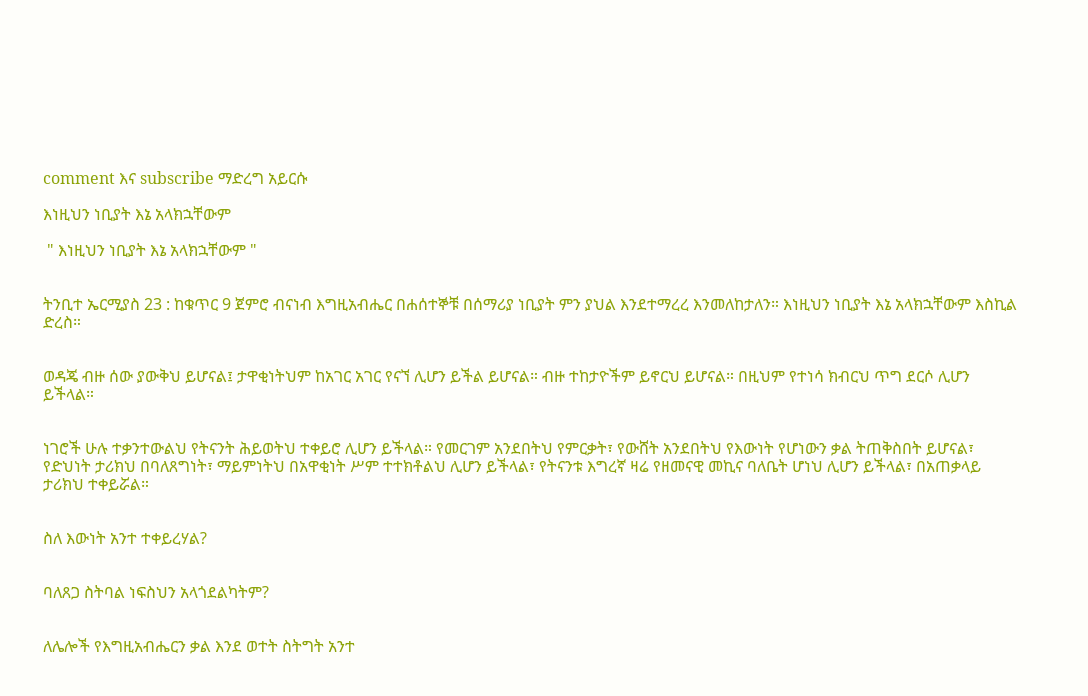comment እና subscribe ማድረግ አይርሱ

እነዚህን ነቢያት እኔ አላክኋቸውም

 " እነዚህን ነቢያት እኔ አላክኋቸውም "


ትንቢተ ኤርሚያስ 23 : ከቁጥር 9 ጀምሮ ብናነብ እግዚአብሔር በሐሰተኞቹ በሰማሪያ ነቢያት ምን ያህል እንደተማረረ እንመለከታለን። እነዚህን ነቢያት እኔ አላክኋቸውም እስኪል ድረስ።


ወዳጄ ብዙ ሰው ያውቅህ ይሆናል፤ ታዋቂነትህም ከአገር አገር የናኘ ሊሆን ይችል ይሆናል። ብዙ ተከታዮችም ይኖርህ ይሆናል። በዚህም የተነሳ ክብርህ ጥግ ደርሶ ሊሆን ይችላል።


ነገሮች ሁሉ ተቃንተውልህ የትናንት ሕይወትህ ተቀይሮ ሊሆን ይችላል። የመርገም አንደበትህ የምርቃት፣ የውሸት አንደበትህ የእውነት የሆነውን ቃል ትጠቅስበት ይሆናል፣ የድህነት ታሪክህ በባለጸግነት፣ ማይምነትህ በአዋቂነት ሥም ተተክቶልህ ሊሆን ይችላል፣ የትናንቱ እግረኛ ዛሬ የዘመናዊ መኪና ባለቤት ሆነህ ሊሆን ይችላል፣ በአጠቃላይ ታሪክህ ተቀይሯል።


ስለ እውነት አንተ ተቀይረሃል?


ባለጸጋ ስትባል ነፍስህን አላጎደልካትም?


ለሌሎች የእግዚአብሔርን ቃል እንደ ወተት ስትግት አንተ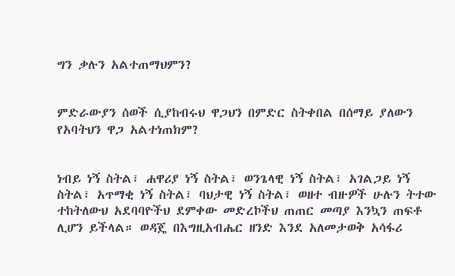ግን ቃሉን አልተጠማህምን?


ምድራውያን ሰወች ሲያከብሩህ ዋጋህን በምድር ስትቀበል በሰማይ ያለውን የአባትህን ዋጋ አልተነጠክም?


ነብይ ነኝ ስትል፣ ሐዋሪያ ነኝ ስትል፣ ወንጌላዊ ነኝ ስትል፣ አገልጋይ ነኝ ስትል፣ አጥማቂ ነኝ ስትል፣ ባህታዊ ነኝ ስትል፣ ወዘተ ብዙዎች ሁሉን ትተው ተከትለውህ አደባባዮችህ ደምቀው መድረኮችህ ጠጠር መጣያ እንኳን ጠፍቶ ሊሆን ይችላል። ወዳጄ በእግዚአብሔር ዘንድ እንደ አለመታወቅ አሳፋሪ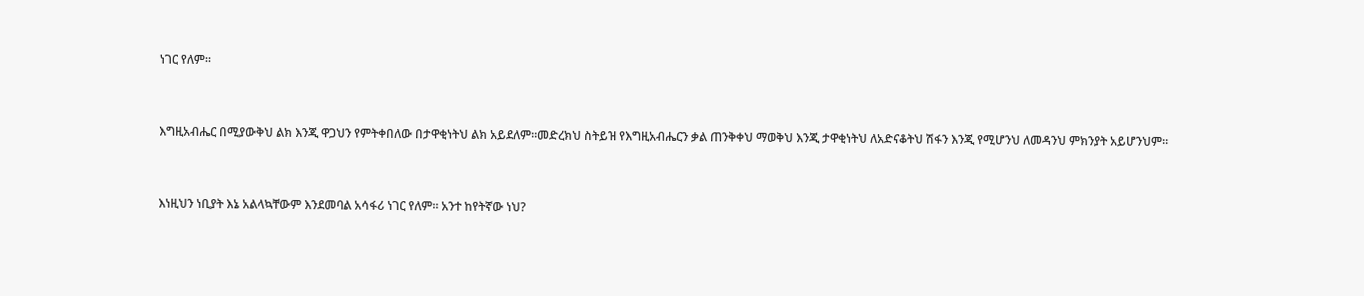ነገር የለም።


እግዚአብሔር በሚያውቅህ ልክ እንጂ ዋጋህን የምትቀበለው በታዋቂነትህ ልክ አይደለም።መድረክህ ስትይዝ የእግዚአብሔርን ቃል ጠንቅቀህ ማወቅህ እንጂ ታዋቂነትህ ለአድናቆትህ ሽፋን እንጂ የሚሆንህ ለመዳንህ ምክንያት አይሆንህም።


እነዚህን ነቢያት እኔ አልላኳቸውም እንደመባል አሳፋሪ ነገር የለም። አንተ ከየትኛው ነህ?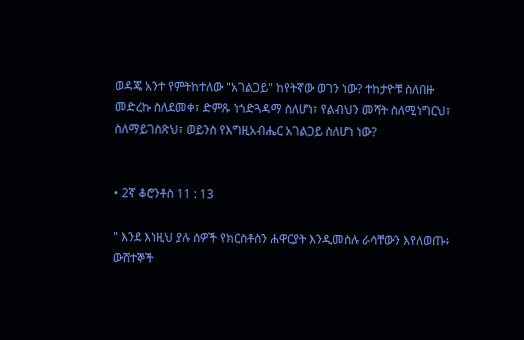ወዳጄ አንተ የምትከተለው "አገልጋይ" ከየትኛው ወገን ነው? ተከታዮቹ ስለበዙ መድረኩ ስለደመቀ፣ ድምጹ ነጎድጓዳማ ስለሆነ፣ የልብህን መሻት ስለሚነግርህ፣ ስለማይገስጽህ፣ ወይንስ የእግዚአብሔር አገልጋይ ስለሆነ ነው?


• 2ኛ ቆሮንቶስ 11 : 13

" እንደ እነዚህ ያሉ ሰዎች የክርስቶስን ሐዋርያት እንዲመስሉ ራሳቸውን እየለወጡ፥ ውሸተኞች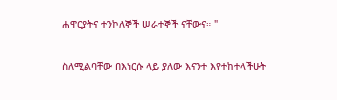ሐዋርያትና ተንኮለኞች ሠራተኞች ናቸውና። "

ስለሚልባቸው በእነርሱ ላይ ያለው እናንተ እየተከተላችሁት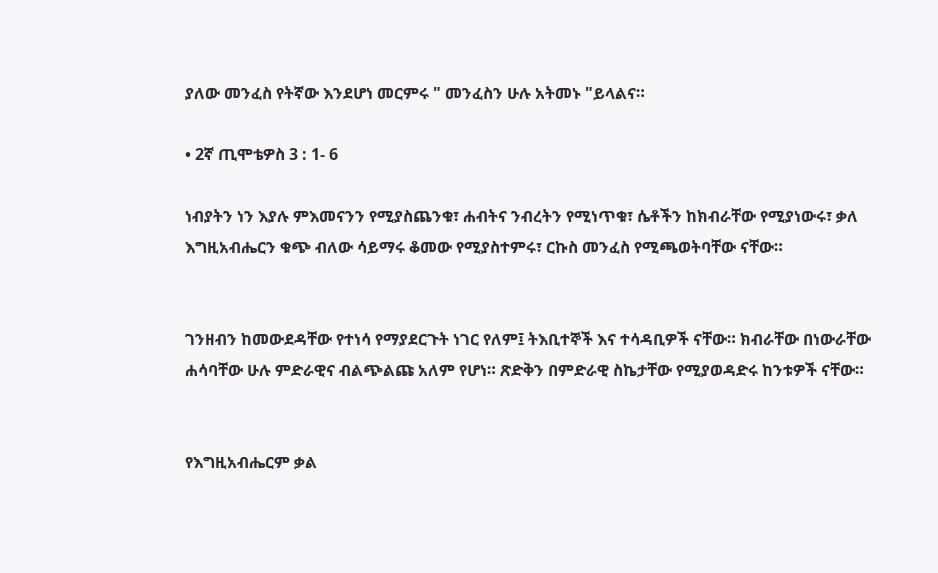ያለው መንፈስ የትኛው እንደሆነ መርምሩ " መንፈስን ሁሉ አትመኑ "ይላልና።

• 2ኛ ጢሞቴዎስ 3 : 1- 6

ነብያትን ነን እያሉ ምእመናንን የሚያስጨንቁ፣ ሐብትና ንብረትን የሚነጥቁ፣ ሴቶችን ከክብራቸው የሚያነውሩ፣ ቃለ እግዚአብሔርን ቁጭ ብለው ሳይማሩ ቆመው የሚያስተምሩ፣ ርኩስ መንፈስ የሚጫወትባቸው ናቸው።


ገንዘብን ከመውደዳቸው የተነሳ የማያደርጉት ነገር የለም፤ ትእቢተኞች እና ተሳዳቢዎች ናቸው። ክብራቸው በነውራቸው ሐሳባቸው ሁሉ ምድራዊና ብልጭልጩ አለም የሆነ። ጽድቅን በምድራዊ ስኬታቸው የሚያወዳድሩ ከንቱዎች ናቸው።


የእግዚአብሔርም ቃል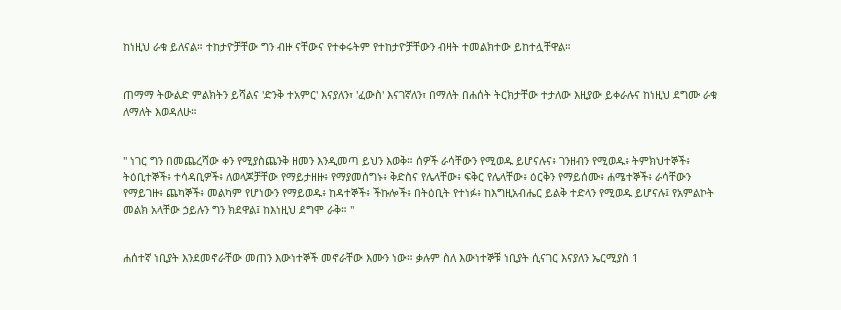ከነዚህ ራቁ ይለናል። ተከታዮቻቸው ግን ብዙ ናቸውና የተቀሩትም የተከታዮቻቸውን ብዛት ተመልክተው ይከተሏቸዋል።


ጠማማ ትውልድ ምልክትን ይሻልና 'ድንቅ ተአምር' እናያለን፣ 'ፈውስ' እናገኛለን፣ በማለት በሐሰት ትርክታቸው ተታለው እዚያው ይቀራሉና ከነዚህ ደግሙ ራቁ ለማለት እወዳለሁ።


" ነገር ግን በመጨረሻው ቀን የሚያስጨንቅ ዘመን እንዲመጣ ይህን እወቅ። ሰዎች ራሳቸውን የሚወዱ ይሆናሉና፥ ገንዘብን የሚወዱ፥ ትምክህተኞች፥ ትዕቢተኞች፥ ተሳዳቢዎች፥ ለወላጆቻቸው የማይታዘዙ፥ የማያመሰግኑ፥ ቅድስና የሌላቸው፥ ፍቅር የሌላቸው፥ ዕርቅን የማይሰሙ፥ ሐሜተኞች፥ ራሳቸውን የማይገዙ፥ ጨካኞች፥ መልካም የሆነውን የማይወዱ፥ ከዳተኞች፥ ችኩሎች፥ በትዕቢት የተነፉ፥ ከእግዚአብሔር ይልቅ ተድላን የሚወዱ ይሆናሉ፤ የአምልኮት መልክ አላቸው ኃይሉን ግን ክደዋል፤ ከእነዚህ ደግሞ ራቅ። "


ሐሰተኛ ነቢያት እንደመኖራቸው መጠን እውነተኞች መኖራቸው እሙን ነው። ቃሉም ስለ እውነተኞቹ ነቢያት ሲናገር እናያለን ኤርሚያስ 1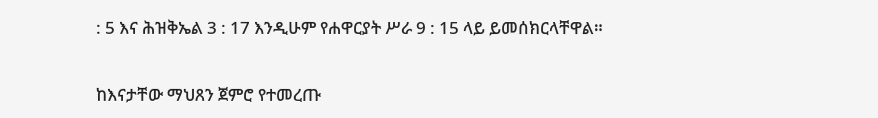: 5 እና ሕዝቅኤል 3 : 17 እንዲሁም የሐዋርያት ሥራ 9 : 15 ላይ ይመሰክርላቸዋል።


ከእናታቸው ማህጸን ጀምሮ የተመረጡ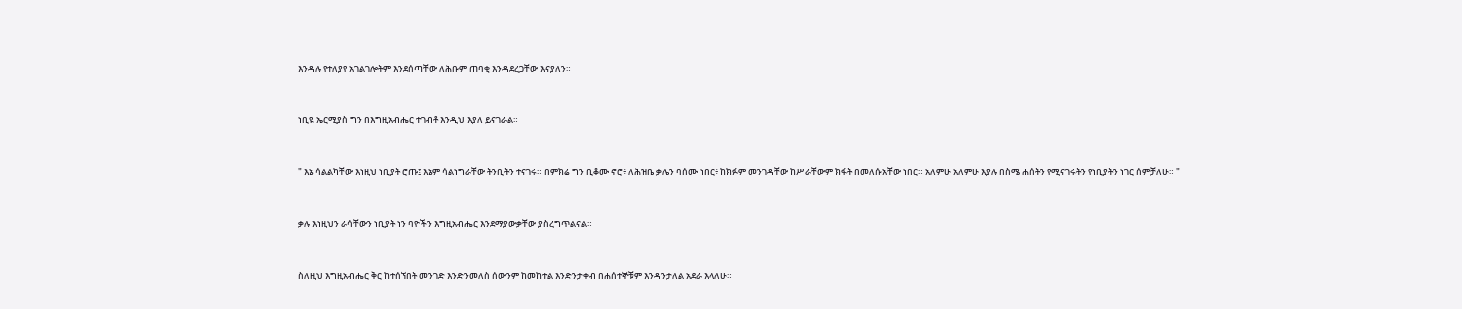እንዳሉ የተለያየ አገልገሎትም እንደሰጣቸው ለሕቡም ጠባቂ እንዳደረጋቸው እናያለን።


ነቢዩ ኤርሚያስ ግን በእግዚአብሔር ተገብቶ እንዲህ እያለ ይናገራል።


" እኔ ሳልልካቸው እነዚህ ነቢያት ሮጡ፤ እኔም ሳልነግራቸው ትንቢትን ተናገሩ። በምክሬ ግን ቢቆሙ ኖሮ፥ ለሕዝቤ ቃሌን ባሰሙ ነበር፥ ከክፉም መንገዳቸው ከሥራቸውም ክፋት በመለሱአቸው ነበር። አለምሁ አለምሁ እያሉ በስሜ ሐሰትን የሚናገሩትን የነቢያትን ነገር ሰምቻለሁ። "


ቃሉ እነዚህን ራሳቸውን ነቢያት ነን ባዮችን እግዚአብሔር እንደማያውቃቸው ያስረግጥልናል።


ስለዚህ እግዚአብሔር ቅር ከተሰኘበት መንገድ እንድንመለስ ሰውንም ከመከተል እንድንታቀብ በሐሰተኞቹም እንዳንታለል አደራ እላለሁ።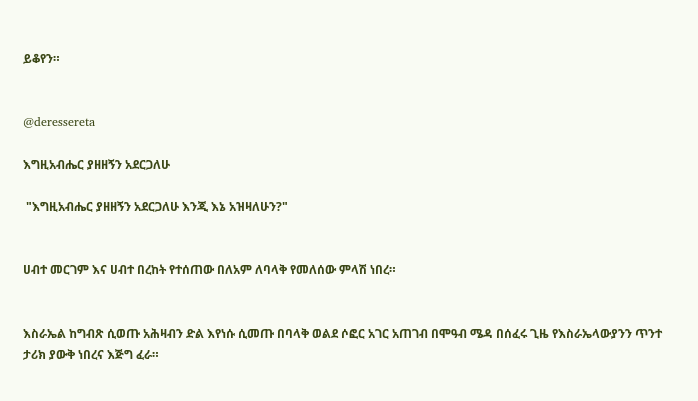ይቆየን።


@deressereta

እግዚአብሔር ያዘዘኝን አደርጋለሁ

 "እግዚአብሔር ያዘዘኝን አደርጋለሁ እንጂ እኔ አዝዛለሁን?"


ሀብተ መርገም እና ሀብተ በረከት የተሰጠው በለአም ለባላቅ የመለሰው ምላሽ ነበረ።


እስራኤል ከግብጽ ሲወጡ አሕዛብን ድል እየነሱ ሲመጡ በባላቅ ወልደ ሶፎር አገር አጠገብ በሞዓብ ሜዳ በሰፈሩ ጊዜ የእስራኤላውያንን ጥንተ ታሪክ ያውቅ ነበረና እጅግ ፈራ።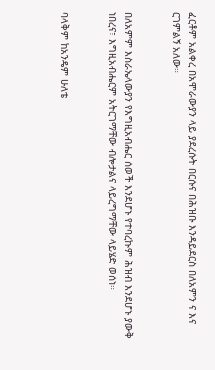ፈርቶም አልቀረ በአሞራውያን ላይ ያደረሱት በርሱና በሕዝቡ እንዳይደርስ በለአምን ና እና ርገምልኝ አለው።


በለአምም እስራኤላውያን የእግዚአብሔር ሰወች እንደሆኑ የተባረኩም ሕዝብ እንደሆኑ ያውቅ ነበረና፣ እግዚአብሔርም አትርገማቸው ብሎታልና ላይረግማቸው ላይሄድ ወሰነ።


ባላቅም ከአንዴም ሁለቴ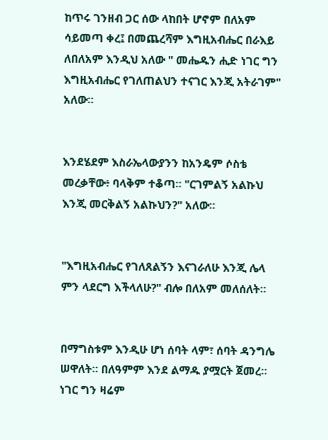ከጥሩ ገንዘብ ጋር ሰው ላከበት ሆኖም በለአም ሳይመጣ ቀረ፤ በመጨረሻም እግዚአብሔር በራእይ ለበለአም እንዲህ አለው " መሔዱን ሒድ ነገር ግን እግዚአብሔር የገለጠልህን ተናገር እንጂ አትራገም" አለው።


እንደሄደም እስራኤላውያንን ከአንዴም ሶስቴ መረቃቸው፥ ባላቅም ተቆጣ። "ርገምልኝ አልኩህ እንጂ መርቅልኝ አልኩህን?" አለው።


"እግዚአብሔር የገለጸልኝን እናገራለሁ እንጂ ሌላ ምን ላደርግ እችላለሁ?" ብሎ በለአም መለሰለት።


በማግስቱም እንዲሁ ሆነ ሰባት ላም፣ ሰባት ዳንግሌ ሠዋለት። በለዓምም እንደ ልማዱ ያሟርት ጀመረ። ነገር ግን ዛሬም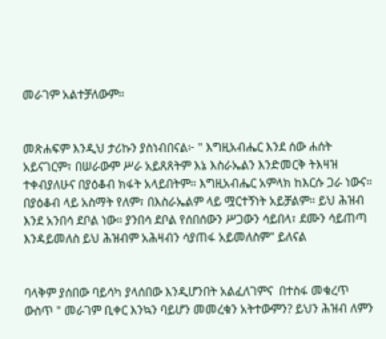መራገም አልተቻለውም።


መጽሐፍም እንዲህ ታሪኩን ያስነብበናል፦ " እግዚአብሔር እንደ ሰው ሐሰት አይናገርም፣ በሠራውም ሥራ አይጸጸትም እኔ እስራኤልን እንድመርቅ ትእዛዝ ተቀብያለሁና በያዕቆብ ክፋት አላይበትም። እግዚአብሔር አምላክ ከእርሱ ጋራ ነውና። በያዕቆብ ላይ አስማት የለም፣ በእስራኤልም ላይ ሟርተኝነት አይቻልም። ይህ ሕዝብ እንደ አንበሳ ደቦል ነው። ያንበሳ ደቦል የሰበሰውን ሥጋውን ሳይበላ፣ ደሙን ሳይጠጣ እንዳይመለስ ይህ ሕዝብም አሕዛብን ሳያጠፋ አይመለስም" ይለናል


ባላቅም ያሰበው ባይሳካ ያላሰበው እንዲሆንበት አልፈለገምና  በተስፋ መቁረጥ ውስጥ " መራገም ቢቀር እንኳን ባይሆን መመረቁን አትተውምን? ይህን ሕዝብ ለምን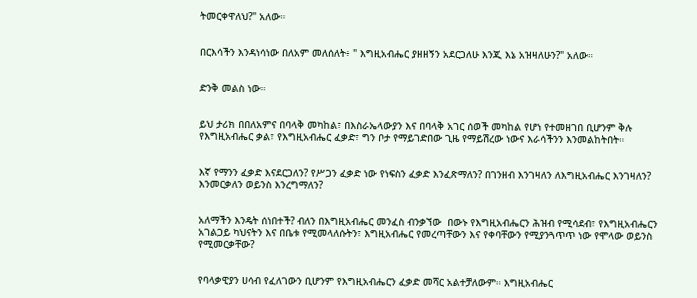ትመርቀዋለህ?" አለው።


በርእሳችን እንዳነሳነው በለአም መለሰለት፥ " እግዚአብሔር ያዘዘኝን አደርጋለሁ እንጂ እኔ አዝዛለሁን?" አለው።


ድንቅ መልስ ነው።


ይህ ታሪክ በበለአምና በባላቅ መካከል፣ በእስራኤላውያን እና በባላቅ አገር ሰወች መካከል የሆነ የተመዘገበ ቢሆንም ቅሉ የእግዚአብሔር ቃል፣ የእግዚአብሔር ፈቃድ፣ ግን ቦታ የማይገድበው ጊዜ የማይሽረው ነውና እራሳችንን እንመልከትበት።


እኛ የማንን ፈቃድ እናደርጋለን? የሥጋን ፈቃድ ነው የነፍስን ፈቃድ እንፈጽማለን? በገንዘብ እንገዛለን ለእግዚአብሔር እንገዛለን? እንመርቃለን ወይንስ እንረግማለን?


አለማችን እንዴት ሰነበተች? ብለን በእግዚአብሔር መንፈስ ብንቃኘው  በውኑ የእግዚአብሔርን ሕዝብ የሚሳደብ፣ የእግዚአብሔርን አገልጋይ ካህናትን እና በቤቱ የሚመላለሱትን፣ እግዚአብሔር የመረጣቸውን እና የቀባቸውን የሚያንጓጥጥ ነው የሞላው ወይንስ የሚመርቃቸው?


የባላቃዊያን ሀሳብ የፈለገውን ቢሆንም የእግዚአብሔርን ፈቃድ መሻር አልተቻለውም። እግዚአብሔር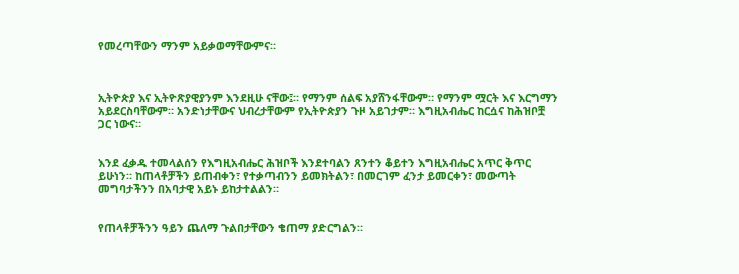የመረጣቸውን ማንም አይቃወማቸውምና።



ኢትዮጵያ እና ኢትዮጽያዊያንም እንደዚሁ ናቸው፤። የማንም ሰልፍ አያሸንፋቸውም። የማንም ሟርት እና እርግማን አይደርስባቸውም። አንድነታቸውና ህብረታቸውም የኢትዮጵያን ጉዞ አይገታም። እግዚአብሔር ከርሷና ከሕዝቦቿ ጋር ነውና።


እንደ ፈቃዱ ተመላልሰን የእግዚአብሔር ሕዝቦች እንደተባልን ጸንተን ቆይተን እግዚአብሔር አጥር ቅጥር ይሁነን። ከጠላቶቻችን ይጠብቀን፣ የተቃጣብንን ይመክትልን፣ በመርገም ፈንታ ይመርቀን፣ መውጣት መግባታችንን በአባታዊ አይኑ ይከታተልልን።


የጠላቶቻችንን ዓይን ጨለማ ጉልበታቸውን ቄጠማ ያድርግልን።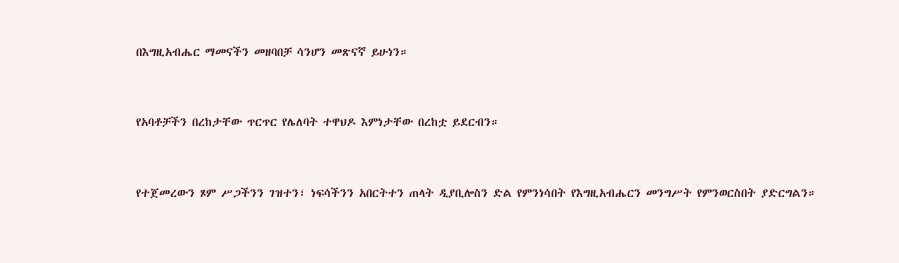በእግዚአብሔር ማመናችን መዘባበቻ ሳንሆን መጽናኛ ይሁነን።


የአባቶቻችን በረከታቸው ጥርጥር የሌለባት ተዋህዶ እምነታቸው በረከቷ ይደርብን።


የተጀመረውን ጾም ሥጋችንን ገዝተን፣ ነፍሳችንን አበርትተን ጠላት ዲያቢሎስን ድል የምንነሳበት የእግዚአብሔርን መንግሥት የምንወርስበት ያድርግልን።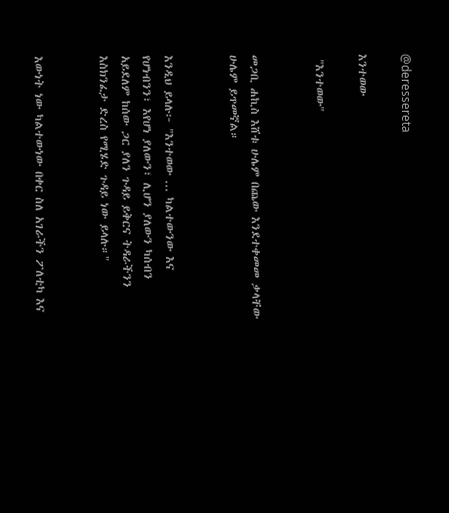@deressereta

እንተወው

 "እንተወው"


መጋቢ ሐኪስ እሸቱ ሁሌም በጨው እንደተቀመመ ቃላቸው ሁሌም ይጥመኛል።


እንዲህ ይላሉ፦ "እንተወው ... ካልተውንው እና የሆነብንን፣ እየሆነ ያለውን፣ ሊሆን ያለውን ካሰብን አይደለም ከሰው ጋር ያለን ጉዳይ ይቅርና ትዳራችንን እስክንፈታ ድረስ የሚሄድ ጉዳይ ነው ይላሉ።"


እውነት ነው ካልተውነው በቀር ስለ አገራችን ፖለቲካ እና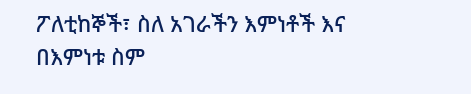ፖለቲከኞች፣ ስለ አገራችን እምነቶች እና በእምነቱ ስም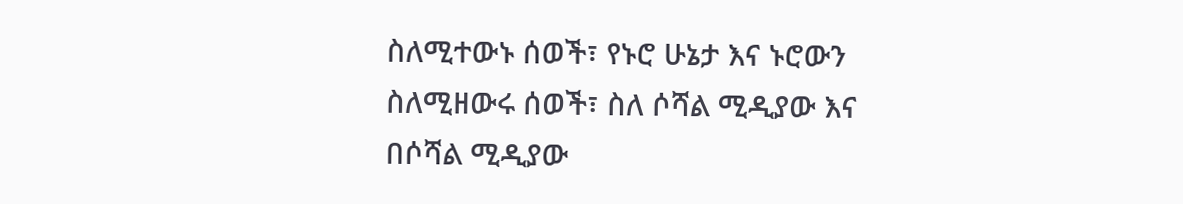ስለሚተውኑ ሰወች፣ የኑሮ ሁኔታ እና ኑሮውን ስለሚዘውሩ ሰወች፣ ስለ ሶሻል ሚዲያው እና በሶሻል ሚዲያው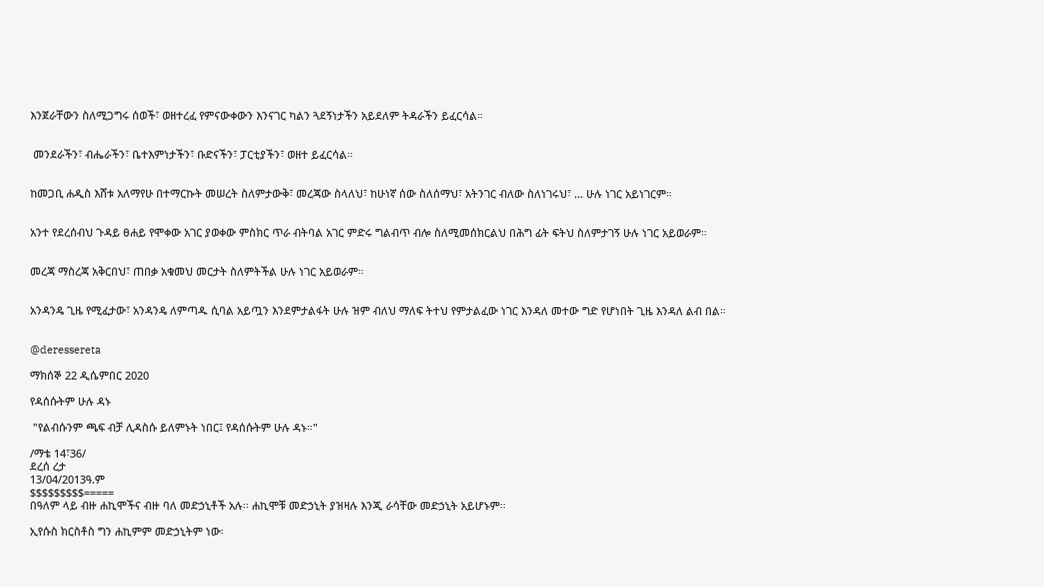እንጀራቸውን ስለሚጋግሩ ሰወች፣ ወዘተረፈ የምናውቀውን እንናገር ካልን ጓደኝነታችን አይደለም ትዳራችን ይፈርሳል።


 መንደራችን፣ ብሔራችን፣ ቤተእምነታችን፣ ቡድናችን፣ ፓርቲያችን፣ ወዘተ ይፈርሳል።


ከመጋቢ ሐዲስ እሸቱ አለማየሁ በተማርኩት መሠረት ስለምታውቅ፣ መረጃው ስላለህ፣ ከሁነኛ ሰው ስለሰማህ፣ አትንገር ብለው ስለነገሩህ፣ ... ሁሉ ነገር አይነገርም።


አንተ የደረሰብህ ጉዳይ ፀሐይ የሞቀው አገር ያወቀው ምስክር ጥራ ብትባል አገር ምድሩ ግልብጥ ብሎ ስለሚመሰክርልህ በሕግ ፊት ፍትህ ስለምታገኝ ሁሉ ነገር አይወራም።


መረጃ ማስረጃ አቅርበህ፣ ጠበቃ አቁመህ መርታት ስለምትችል ሁሉ ነገር አይወራም።


አንዳንዴ ጊዜ የሚፈታው፣ አንዳንዴ ለምጣዱ ሲባል አይጧን እንደምታልፋት ሁሉ ዝም ብለህ ማለፍ ትተህ የምታልፈው ነገር እንዳለ መተው ግድ የሆነበት ጊዜ እንዳለ ልብ በል።


@deressereta

ማክሰኞ 22 ዲሴምበር 2020

የዳሰሱትም ሁሉ ዳኑ

 "የልብሱንም ጫፍ ብቻ ሊዳስሱ ይለምኑት ነበር፤ የዳሰሱትም ሁሉ ዳኑ።"

/ማቴ 14፣36/
ደረሰ ረታ
13/04/2013ዓ.ም
$$$$$$$$$=====
በዓለም ላይ ብዙ ሐኪሞችና ብዙ ባለ መድኃኒቶች አሉ፡፡ ሐኪሞቹ መድኃኒት ያዝዛሉ እንጂ ራሳቸው መድኃኒት አይሆኑም፡፡

ኢየሱስ ክርስቶስ ግን ሐኪምም መድኃኒትም ነው፡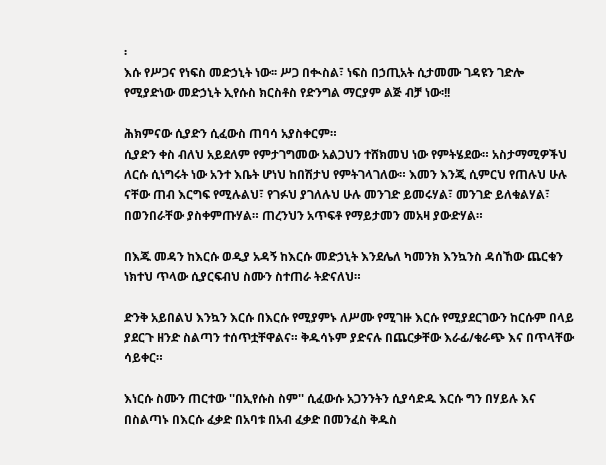፡
እሱ የሥጋና የነፍስ መድኃኒት ነው፡፡ ሥጋ በቊስል፣ ነፍስ በኃጢአት ሲታመሙ ገዳዩን ገድሎ የሚያድነው መድኃኒት ኢየሱስ ክርስቶስ የድንግል ማርያም ልጅ ብቻ ነው፡!!

ሕክምናው ሲያድን ሲፈውስ ጠባሳ አያስቀርም።
ሲያድን ቀስ ብለህ አይደለም የምታገግመው አልጋህን ተሸክመህ ነው የምትሄደው። አስታማሚዎችህ ለርሱ ሲነግሩት ነው አንተ እቤት ሆነህ ከበሽታህ የምትገላገለው። እመን እንጂ ሲምርህ የጠሉህ ሁሉ ናቸው ጠብ እርግፍ የሚሉልህ፣ የገፉህ ያገለሉህ ሁሉ መንገድ ይመሩሃል፣ መንገድ ይለቁልሃል፣ በወንበራቸው ያስቀምጡሃል። ጠረንህን አጥፍቶ የማይታመን መአዛ ያውድሃል።

በእጁ መዳን ከእርሱ ወዲያ አዳኝ ከእርሱ መድኃኒት እንደሌለ ካመንክ እንኳንስ ዳሰኸው ጨርቁን ነክተህ ጥላው ሲያርፍብህ ስሙን ስተጠራ ትድናለህ።

ድንቅ አይበልህ እንኳን እርሱ በእርሱ የሚያምኑ ለሥሙ የሚገዙ እርሱ የሚያደርገውን ከርሱም በላይ ያደርጉ ዘንድ ስልጣን ተሰጥቷቸዋልና። ቅዱሳኑም ያድናሉ በጨርቃቸው እራፊ/ቁራጭ እና በጥላቸው ሳይቀር።

እነርሱ ስሙን ጠርተው ''በኢየሱስ ስም'' ሲፈውሱ አጋንንትን ሲያሳድዱ እርሱ ግን በሃይሉ እና በስልጣኑ በእርሱ ፈቃድ በአባቱ በአብ ፈቃድ በመንፈስ ቅዱስ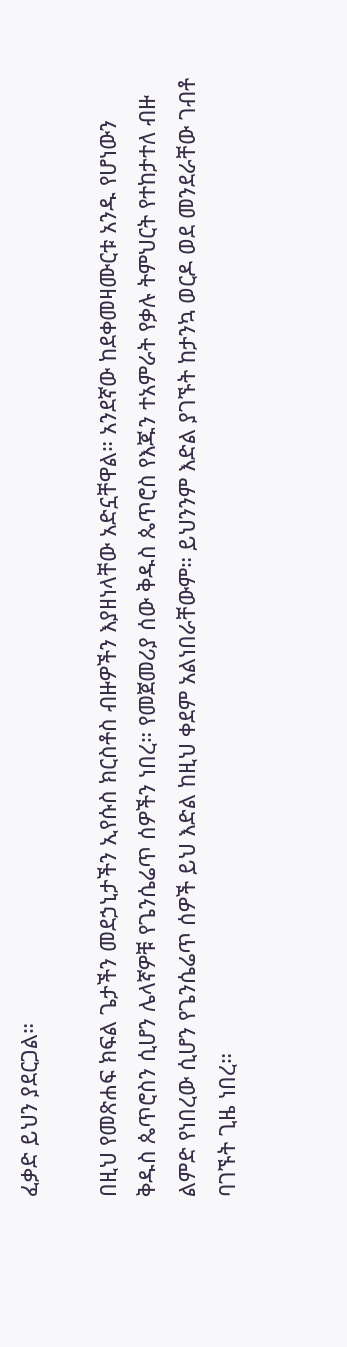ፈቃድ ይህን ያደርጋል።

በዚህ የመጽሐፍ ክፍል ጌታችን መደኃኒታችን ኢየሱስ ክርስቶስ ብዙዎችን እያዘነላቸው አድኗቸዋል። አንደኛው ከደቀመዛሙርቱ አንዱ የሆነውን ቅዱስ ጴጥሮስን ሲሆን ሌላኛዎቹ የጌንሴሬጥ ሰዎችን ነበረ። የመጀመሪያ ሰው ቅዱስ ጴጥሮስ የእጁን ተአምራት የቃሉ ትምህርት የተከታተለ ብዙ ልምድ የነበረው ሲሆን የጌንሴሬጥ ሰዎች ይህ እድል ከዚህ ቀደም አልነበራቸውም። ይህንንም እድል ያገኙት ከታንኳ ወርዶ ወደ መንደራቸው ገብቶ ባገኙት ጊዜ ነበረ።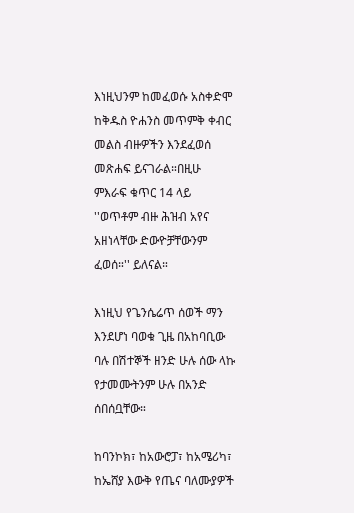እነዚህንም ከመፈወሱ አስቀድሞ ከቅዱስ ዮሐንስ መጥምቅ ቀብር መልስ ብዙዎችን እንደፈወሰ መጽሐፍ ይናገራል።በዚሁ ምእራፍ ቁጥር 14 ላይ ''ወጥቶም ብዙ ሕዝብ አየና አዘነላቸው ድውዮቻቸውንም ፈወሰ።'' ይለናል።

እነዚህ የጌንሴሬጥ ሰወች ማን እንደሆነ ባወቁ ጊዜ በአከባቢው ባሉ በሽተኞች ዘንድ ሁሉ ሰው ላኩ የታመሙትንም ሁሉ በአንድ ሰበሰቧቸው።

ከባንኮክ፣ ከአውሮፓ፣ ከአሜሪካ፣ ከኤሸያ እውቅ የጤና ባለሙያዎች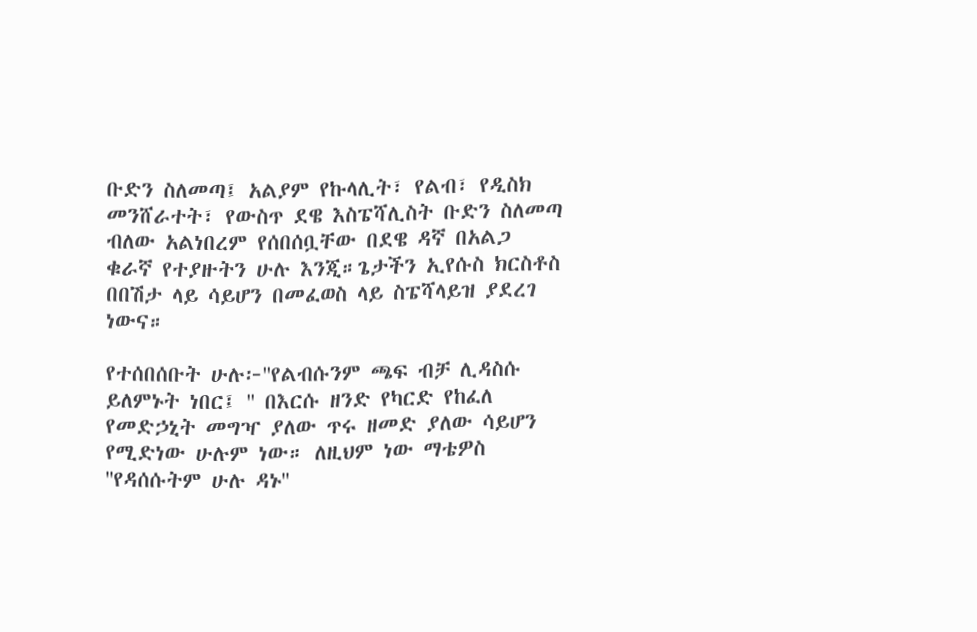ቡድን ስለመጣ፤ አልያም የኩላሊት፣ የልብ፣ የዲስክ መንሸራተት፣ የውስጥ ደዌ እስፔሻሊስት ቡድን ስለመጣ ብለው አልነበረም የሰበሰቧቸው በደዌ ዳኛ በአልጋ ቁራኛ የተያዙትን ሁሉ እንጂ።ጌታችን ኢየሱስ ክርስቶስ በበሽታ ላይ ሳይሆን በመፈወስ ላይ ስፔሻላይዝ ያደረገ ነውና።

የተሰበሰቡት ሁሉ፦''የልብሱንም ጫፍ ብቻ ሊዳስሱ ይለምኑት ነበር፤ '' በእርሱ ዘንድ የካርድ የከፈለ የመድኃኒት መግዣ ያለው ጥሩ ዘመድ ያለው ሳይሆን የሚድነው ሁሉም ነው። ለዚህም ነው ማቴዎስ ''የዳሰሱትም ሁሉ ዳኑ''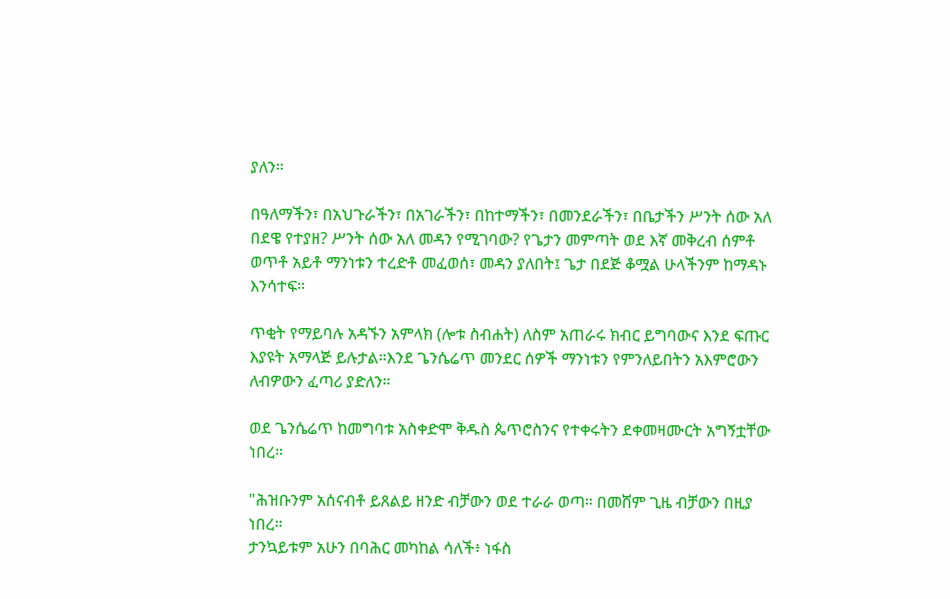ያለን።

በዓለማችን፣ በአህጉራችን፣ በአገራችን፣ በከተማችን፣ በመንደራችን፣ በቤታችን ሥንት ሰው አለ በደዌ የተያዘ? ሥንት ሰው አለ መዳን የሚገባው? የጌታን መምጣት ወደ እኛ መቅረብ ሰምቶ ወጥቶ አይቶ ማንነቱን ተረድቶ መፈወሰ፣ መዳን ያለበት፤ ጌታ በደጅ ቆሟል ሁላችንም ከማዳኑ እንሳተፍ።

ጥቂት የማይባሉ አዳኙን አምላክ (ሎቱ ስብሐት) ለስም አጠራሩ ክብር ይግባውና እንደ ፍጡር እያዩት አማላጅ ይሉታል።እንደ ጌንሴሬጥ መንደር ሰዎች ማንነቱን የምንለይበትን አእምሮውን ለብዎውን ፈጣሪ ያድለን።

ወደ ጌንሴሬጥ ከመግባቱ አስቀድሞ ቅዱስ ጴጥሮስንና የተቀሩትን ደቀመዛሙርት አግኝቷቸው ነበረ።

"ሕዝቡንም አሰናብቶ ይጸልይ ዘንድ ብቻውን ወደ ተራራ ወጣ። በመሸም ጊዜ ብቻውን በዚያ ነበረ።
ታንኳይቱም አሁን በባሕር መካከል ሳለች፥ ነፋስ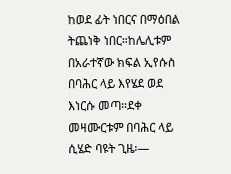ከወደ ፊት ነበርና በማዕበል ትጨነቅ ነበር።ከሌሊቱም በአራተኛው ክፍል ኢየሱስ በባሕር ላይ እየሄደ ወደ እነርሱ መጣ።ደቀ መዛሙርቱም በባሕር ላይ ሲሄድ ባዩት ጊዜ፡—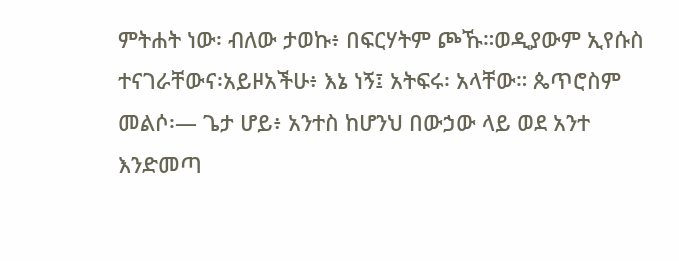ምትሐት ነው፡ ብለው ታወኩ፥ በፍርሃትም ጮኹ።ወዲያውም ኢየሱስ ተናገራቸውና፡አይዞአችሁ፥ እኔ ነኝ፤ አትፍሩ፡ አላቸው። ጴጥሮስም መልሶ፡— ጌታ ሆይ፥ አንተስ ከሆንህ በውኃው ላይ ወደ አንተ እንድመጣ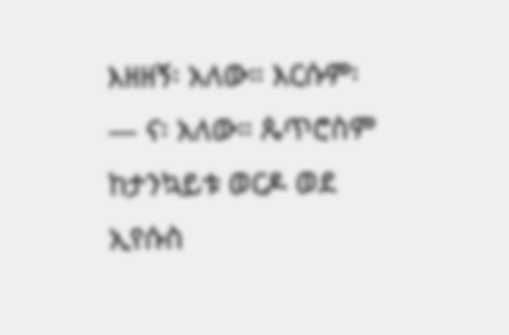እዘዘኝ፡ አለው። እርሱም፡— ና፡ አለው። ጴጥሮስም ከታንኳይቱ ወርዶ ወደ ኢየሱስ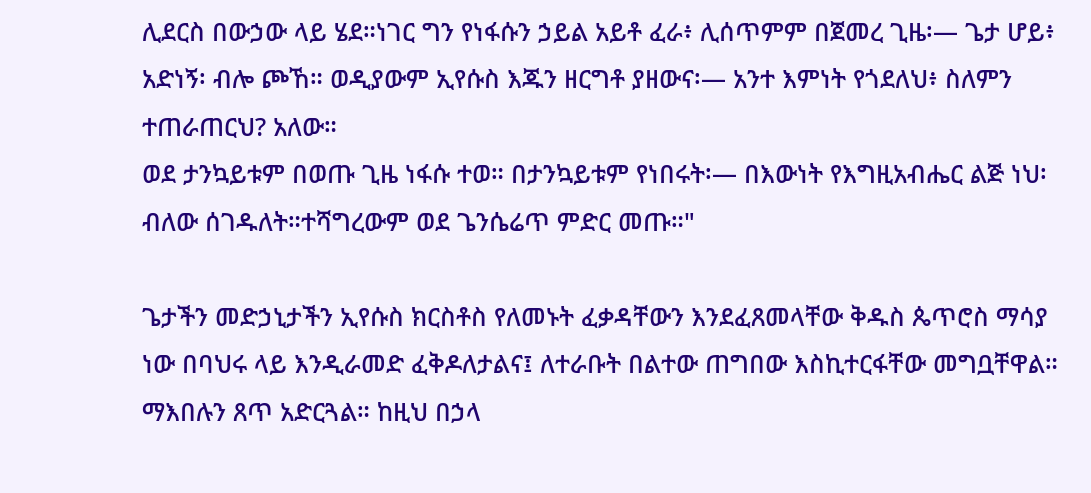ሊደርስ በውኃው ላይ ሄደ።ነገር ግን የነፋሱን ኃይል አይቶ ፈራ፥ ሊሰጥምም በጀመረ ጊዜ፡— ጌታ ሆይ፥ አድነኝ፡ ብሎ ጮኸ። ወዲያውም ኢየሱስ እጁን ዘርግቶ ያዘውና፡— አንተ እምነት የጎደለህ፥ ስለምን ተጠራጠርህ? አለው።
ወደ ታንኳይቱም በወጡ ጊዜ ነፋሱ ተወ። በታንኳይቱም የነበሩት፡— በእውነት የእግዚአብሔር ልጅ ነህ፡ ብለው ሰገዱለት።ተሻግረውም ወደ ጌንሴሬጥ ምድር መጡ።"

ጌታችን መድኃኒታችን ኢየሱስ ክርስቶስ የለመኑት ፈቃዳቸውን እንደፈጸመላቸው ቅዱስ ጴጥሮስ ማሳያ ነው በባህሩ ላይ እንዲራመድ ፈቅዶለታልና፤ ለተራቡት በልተው ጠግበው እስኪተርፋቸው መግቧቸዋል። ማእበሉን ጸጥ አድርጓል። ከዚህ በኃላ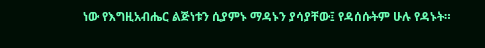ነው የእግዚአብሔር ልጅነቱን ሲያምኑ ማዳኑን ያሳያቸው፤ የዳሰሱትም ሁሉ የዳኑት።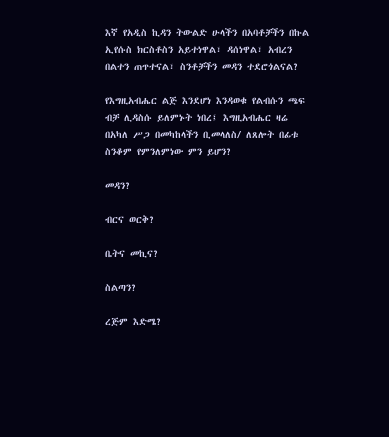እኛ የአዲስ ኪዳን ትውልድ ሁላችን በአባቶቻችን በኩል ኢየሱስ ክርስቶስን አይተነዋል፣ ዳሰነዋል፣ አብረን በልተን ጠጥተናል፣ ስንቶቻችን መዳን ተደሮጎልናል?

የእግዚአብሔር ልጅ እንደሆነ እንዳወቁ የልብሱን ጫፍ ብቻ ሊዳስሱ ይለምኑት ነበረ፤ እግዚአብሔር ዛሬ በአካለ ሥጋ በመካከላችን ቢመላለስ/ ለጸሎት በፊቱ ስንቆም የምንለምነው ምን ይሆን?

መዳን?

ብርና ወርቅ?

ቤትና መኪና?

ስልጣን?

ረጅም እድሜ?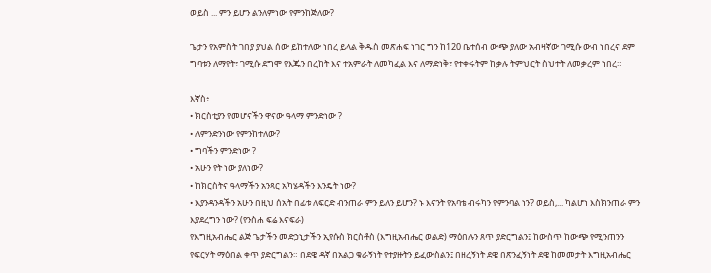ወይስ ... ምን ይሆን ልንለምነው የምንከጅለው?

ጌታን የአምስት ገበያ ያህል ሰው ይከተለው ነበረ ይላል ቅዱስ መጽሐፍ ነገር ግን ከ120 ቤተሰብ ውጭ ያለው አብዛኛው ገሚሱ ውብ ነበረና ደም ግባቱን ለማየት፣ ገሚሱ ደግሞ የእጁን በረከት እና ተአምራት ለመካፈል እና ለማድነቅ፣ የተቀሩትም ከቃሉ ትምህርት ስህተት ለመቃረም ነበረ።

እኛስ፥
• ክርስቲያን የመሆናችን ዋናው ዓላማ ምንድነው ?
• ለምንድንነው የምንከተለው?
• ግባችን ምንድነው ?
• አሁን የት ነው ያለነው?
• ከክርስትና ዓላማችን አንጻር አካሄዳችን እንዴት ነው?
• እያንዳንዳችን አሁን በዚህ ሰአት በፊቱ ለፍርድ ብንጠራ ምን ይለን ይሆን? ኑ እናንት የአባቴ ብሩካን የምንባል ነን? ወይስ,... ካልሆነ እስክንጠራ ምን እያደረግን ነው? (የንስሐ ፍሬ እናፍራ)
የእግዚአብሔር ልጅ ጌታችን መድኃኒታችን ኢየሱስ ክርስቶስ (እግዚአብሔር ወልድ) ማዕበሉን ጸጥ ያድርግልን፤ ከውስጥ ከውጭ የሚንጠንን የፍርሃት ማዕበል ቀጥ ያድርግልን። በደዌ ዳኛ በአልጋ ቁራኝነት የተያዙትን ይፈውስልን፤ በዘረኝነት ደዌ በጽንፈኝነት ደዌ ከመመታት እግዚአብሔር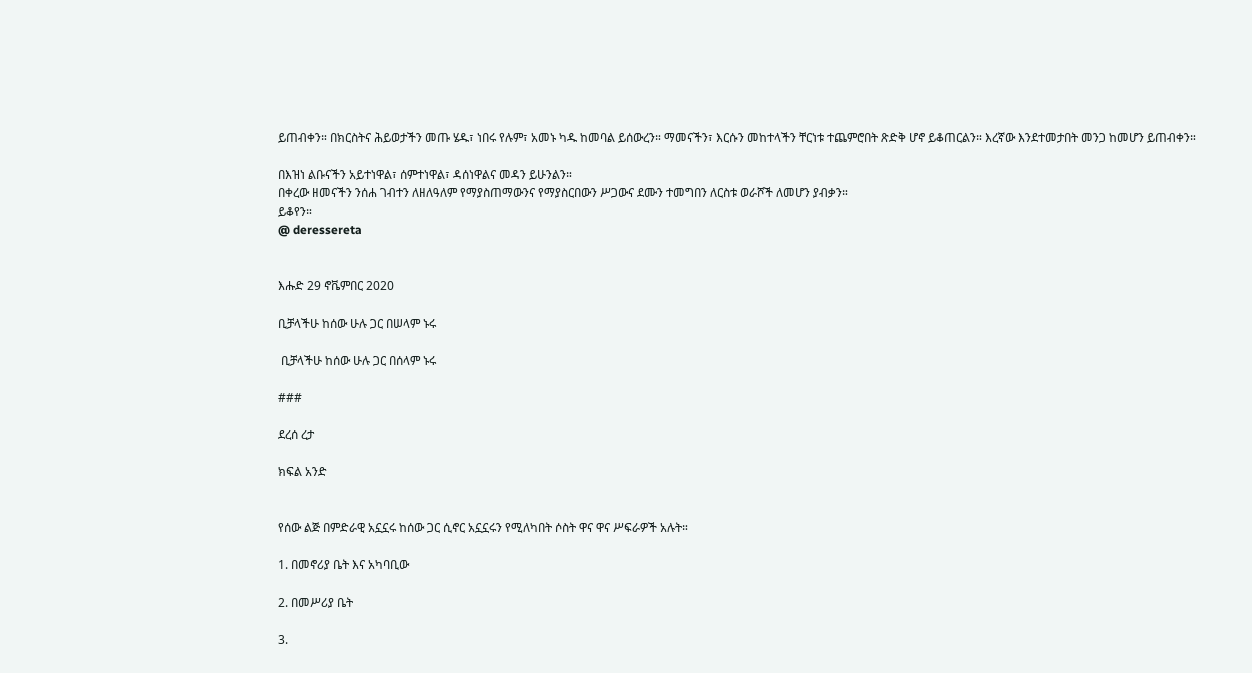ይጠብቀን። በክርስትና ሕይወታችን መጡ ሄዱ፣ ነበሩ የሉም፣ አመኑ ካዱ ከመባል ይሰውረን። ማመናችን፣ እርሱን መከተላችን ቸርነቱ ተጨምሮበት ጽድቅ ሆኖ ይቆጠርልን። እረኛው እንደተመታበት መንጋ ከመሆን ይጠብቀን።

በእዝነ ልቡናችን አይተነዋል፣ ሰምተነዋል፣ ዳሰነዋልና መዳን ይሁንልን።
በቀረው ዘመናችን ንሰሐ ገብተን ለዘለዓለም የማያስጠማውንና የማያስርበውን ሥጋውና ደሙን ተመግበን ለርስቱ ወራሾች ለመሆን ያብቃን።
ይቆየን።
@ deressereta


እሑድ 29 ኖቬምበር 2020

ቢቻላችሁ ከሰው ሁሉ ጋር በሠላም ኑሩ

 ቢቻላችሁ ከሰው ሁሉ ጋር በሰላም ኑሩ

###

ደረሰ ረታ

ክፍል አንድ


የሰው ልጅ በምድራዊ አኗኗሩ ከሰው ጋር ሲኖር አኗኗሩን የሚለካበት ሶስት ዋና ዋና ሥፍራዎች አሉት።

1. በመኖሪያ ቤት እና አካባቢው

2. በመሥሪያ ቤት

3.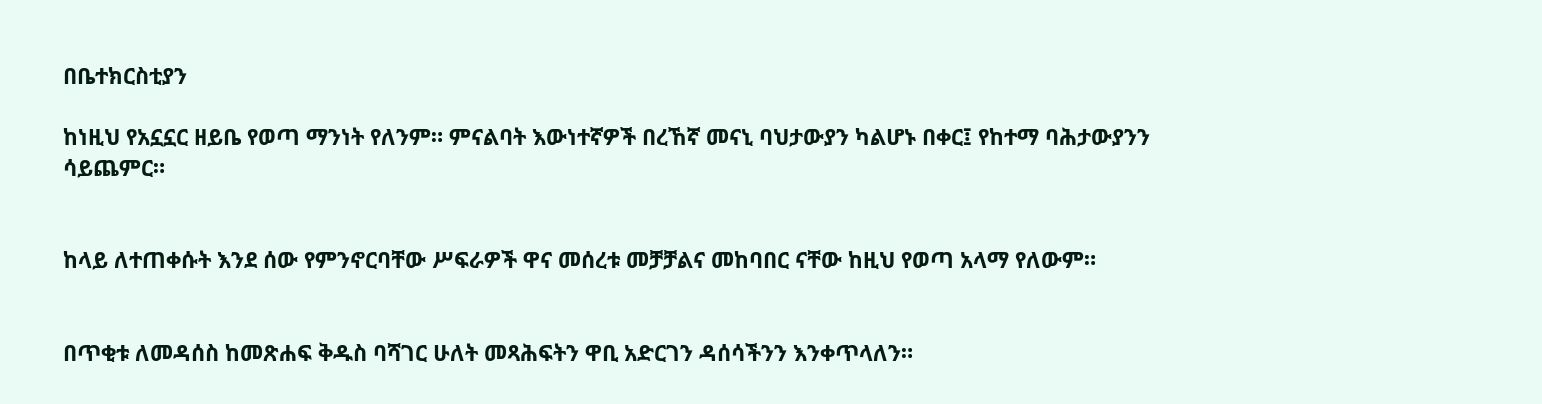በቤተክርስቲያን

ከነዚህ የአኗኗር ዘይቤ የወጣ ማንነት የለንም። ምናልባት እውነተኛዎች በረኸኛ መናኒ ባህታውያን ካልሆኑ በቀር፤ የከተማ ባሕታውያንን ሳይጨምር።


ከላይ ለተጠቀሱት እንደ ሰው የምንኖርባቸው ሥፍራዎች ዋና መሰረቱ መቻቻልና መከባበር ናቸው ከዚህ የወጣ አላማ የለውም።


በጥቂቱ ለመዳሰስ ከመጽሐፍ ቅዱስ ባሻገር ሁለት መጻሕፍትን ዋቢ አድርገን ዳሰሳችንን እንቀጥላለን።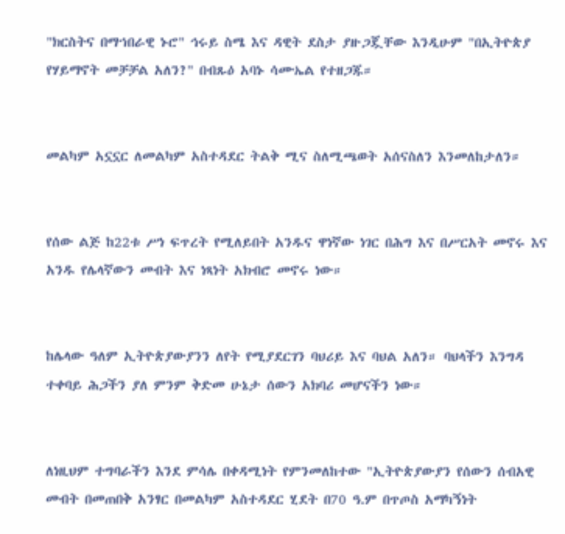"ክርስትና በማኀበራዊ ኑሮ" ኅሩይ ስሜ እና ዳዊት ደስታ ያዙጋጇቸው እንዲሁም "በኢትዮጵያ የሃይማኖት መቻቻል አለን?" በብጹዕ አባኑ ሳሙኤል የተዘጋጁ።


መልካም አኗኗር ለመልካም አስተዳደር ትልቅ ሚና ስለሚጫወት አሰናስለን እንመለከታለን።


የሰው ልጅ ከ22ቱ ሥነ ፍጥረት የሚለይበት አንዱና ዋነኛው ነገር በሕግ እና በሥርአት መኖሩ እና አንዱ የሌላኛውን መብት እና ነጻነት አክብሮ መኖሩ ነው።


ከሌላው ዓለም ኢትዮጵያውያንን ለየት የሚያደርገን ባህሪይ እና ባህል አለን። ባህላችን እንግዳ ተቀባይ ሕጋችን ያለ ምንም ቅድመ ሁኔታ ሰውን አክባሪ መሆናችን ነው።


ለነዚህም ተግባራችን እንደ ምሳሌ በቀዳሚነት የምንመለከተው "ኢትዮጵያውያን የሰውን ሰብአዊ መብት በመጠበቅ አንፃር በመልካም አስተዳደር ሂደት በ70 ዓ.ም በጥጦስ አማካኝነት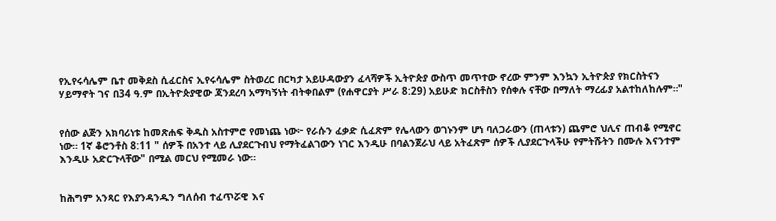የኢየሩሳሌም ቤተ መቅደስ ሲፈርስና ኢየሩሳሌም ስትወረር በርካታ አይሁዳውያን ፈላሻዎች ኢትዮጵያ ውስጥ መጥተው ኖረው ምንም እንኳን ኢትዮጵያ የክርስትናን ሃይማኖት ገና በ34 ዓ.ም በኢትዮጵያዊው ጃንደረባ አማካኝነት ብትቀበልም (የሐዋርያት ሥራ 8:29) አይሁድ ክርስቶስን የሰቀሉ ናቸው በማለት ማረፊያ አልተከለከሉም።"


የሰው ልጅን አክባሪነቱ ከመጽሐፍ ቅዱስ አስተምሮ የመነጨ ነው፦ የራሱን ፈቃድ ሲፈጽም የሌላውን ወገኑንም ሆነ ባለጋራውን (ጠላቱን) ጨምሮ ህሊና ጠብቆ የሚኖር ነው። 1ኛ ቆሮንቶስ 8:11 " ሰዎች በአንተ ላይ ሊያደርጉብህ የማትፈልገውን ነገር እንዲሁ በባልንጀራህ ላይ አትፈጽም ሰዎች ሊያደርጉላችሁ የምትሹትን በሙሉ እናንተም እንዲሁ አድርጉላቸው" በሚል መርህ የሚመራ ነው።


ከሕግም አንጻር የእያንዳንዱን ግለሰብ ተፈጥሯዊ እና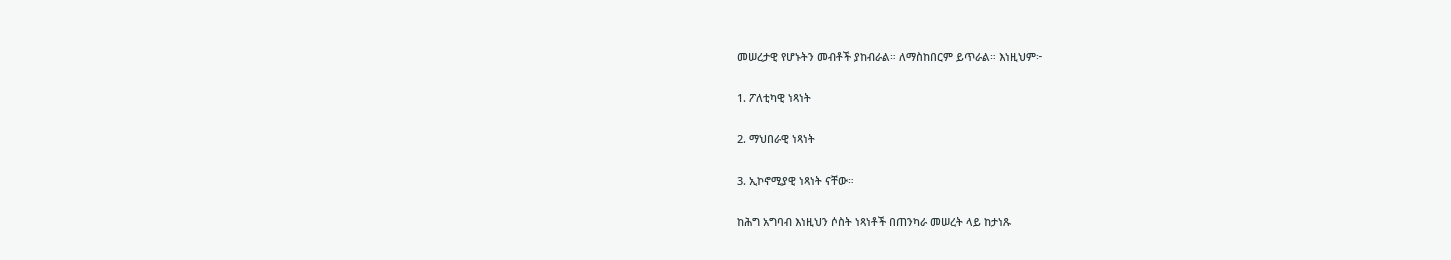መሠረታዊ የሆኑትን መብቶች ያከብራል። ለማስከበርም ይጥራል። እነዚህም፦

1. ፖለቲካዊ ነጻነት

2. ማህበራዊ ነጻነት

3. ኢኮኖሚያዊ ነጻነት ናቸው።

ከሕግ አግባብ እነዚህን ሶስት ነጻነቶች በጠንካራ መሠረት ላይ ከታነጹ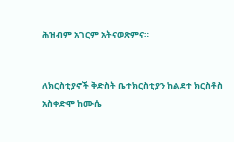ሕዝብም አገርም አትናወጽምና።


ለክርስቲያኖች ቅድስት ቤተክርስቲያን ከልደተ ክርስቶስ አስቀድሞ ከሙሴ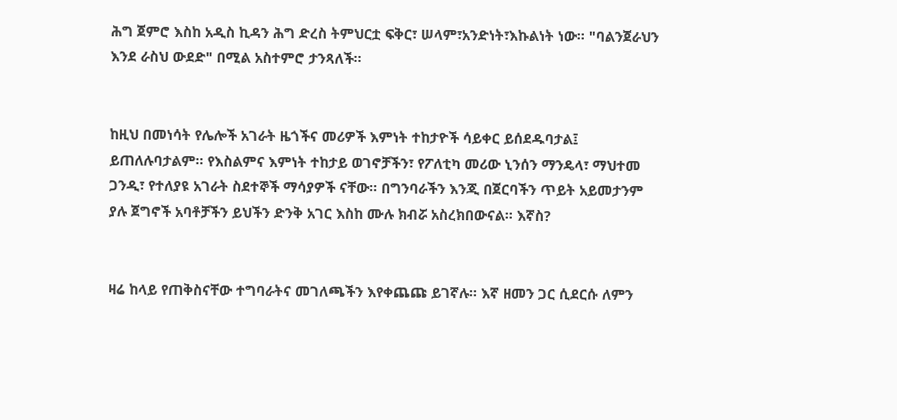ሕግ ጀምሮ እስከ አዲስ ኪዳን ሕግ ድረስ ትምህርቷ ፍቅር፣ ሠላም፣አንድነት፣እኩልነት ነው። "ባልንጀራህን እንደ ራስህ ውደድ" በሚል አስተምሮ ታንጻለች።


ከዚህ በመነሳት የሌሎች አገራት ዜጎችና መሪዎች እምነት ተከታዮች ሳይቀር ይሰደዱባታል፤ ይጠለሉባታልም። የእስልምና እምነት ተከታይ ወገኖቻችን፣ የፖለቲካ መሪው ኒንሰን ማንዴላ፣ ማህተመ ጋንዲ፣ የተለያዩ አገራት ስደተኞች ማሳያዎች ናቸው። በግንባራችን እንጂ በጀርባችን ጥይት አይመታንም ያሉ ጀግኖች አባቶቻችን ይህችን ድንቅ አገር እስከ ሙሉ ክብሯ አስረክበውናል። እኛስ?


ዛሬ ከላይ የጠቅስናቸው ተግባራትና መገለጫችን እየቀጨጩ ይገኛሉ። እኛ ዘመን ጋር ሲደርሱ ለምን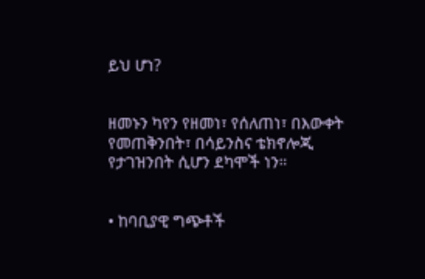ይህ ሆነ?


ዘመኑን ካየን የዘመነ፣ የሰለጠነ፣ በእውቀት የመጠቅንበት፣ በሳይንስና ቴክኖሎጂ የታገዝንበት ሲሆን ደካሞች ነን።


• ከባቢያዊ ግጭቶች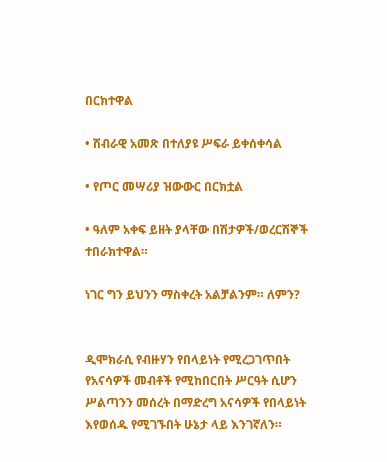በርክተዋል

• ሽብራዊ አመጽ በተለያዩ ሥፍራ ይቀሰቀሳል

• የጦር መሣሪያ ዝውውር በርክቷል

• ዓለም አቀፍ ይዘት ያላቸው በሽታዎች/ወረርሽኞች ተበራክተዋል።

ነገር ግን ይህንን ማስቀረት አልቻልንም። ለምን?


ዲሞክራሲ የብዙሃን የበላይነት የሚረጋገጥበት የአናሳዎች መብቶች የሚከበርበት ሥርዓት ሲሆን ሥልጣንን መሰረት በማድረግ አናሳዎች የበላይነት እየወሰዱ የሚገኙበት ሁኔታ ላይ እንገኛለን።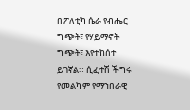በፖለቲካ ሴራ የብሔር ግጭት፣ የሃይማኖት ግጭት፣ እየተከሰተ ይገኛል። ሲፈተሽ ችግሩ የመልካም የማኀበራዊ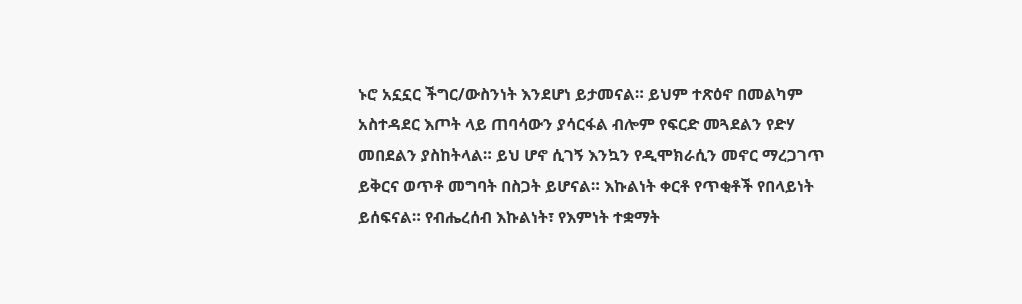ኑሮ አኗኗር ችግር/ውስንነት እንደሆነ ይታመናል። ይህም ተጽዕኖ በመልካም አስተዳደር እጦት ላይ ጠባሳውን ያሳርፋል ብሎም የፍርድ መጓደልን የድሃ መበደልን ያስከትላል። ይህ ሆኖ ሲገኝ እንኳን የዲሞክራሲን መኖር ማረጋገጥ ይቅርና ወጥቶ መግባት በስጋት ይሆናል። እኩልነት ቀርቶ የጥቂቶች የበላይነት ይሰፍናል። የብሔረሰብ እኩልነት፣ የእምነት ተቋማት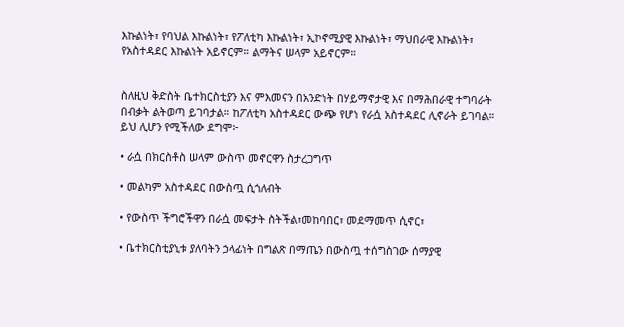እኩልነት፣ የባህል እኩልነት፣ የፖለቲካ እኩልነት፣ ኢኮኖሚያዊ እኩልነት፣ ማህበራዊ እኩልነት፣ የአስተዳደር እኩልነት አይኖርም። ልማትና ሠላም አይኖርም።


ስለዚህ ቅድስት ቤተክርስቲያን እና ምእመናን በአንድነት በሃይማኖታዊ እና በማሕበራዊ ተግባራት በብቃት ልትወጣ ይገባታል። ከፖለቲካ አስተዳደር ውጭ የሆነ የራሷ አስተዳደር ሊኖራት ይገባል። ይህ ሊሆን የሚችለው ደግሞ፦

• ራሷ በክርስቶስ ሠላም ውስጥ መኖርዋን ስታረጋግጥ

• መልካም አስተዳደር በውስጧ ሲጎለብት

• የውስጥ ችግሮችዋን በራሷ መፍታት ስትችል፣መከባበር፣ መደማመጥ ሲኖር፣

• ቤተክርስቲያኒቱ ያለባትን ኃላፊነት በግልጽ በማጤን በውስጧ ተሰግስገው ሰማያዊ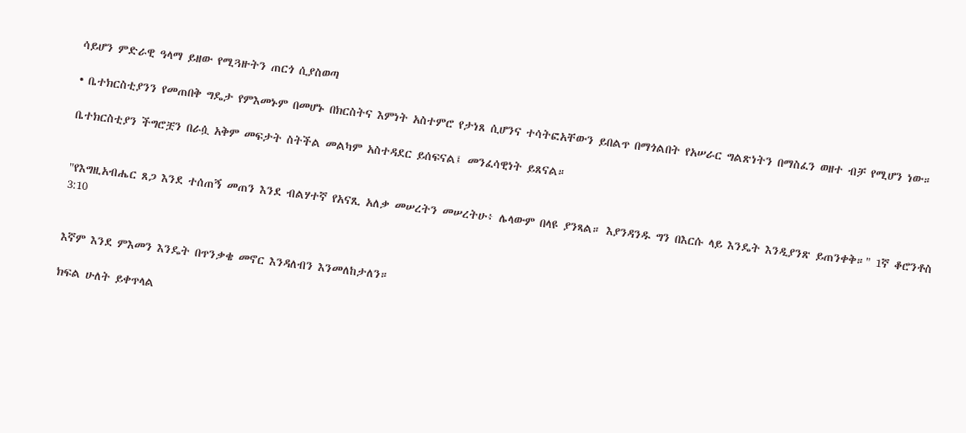ሳይሆን ምድራዊ ዓላማ ይዘው የሚጓዙትን ጠርጎ ሲያስወጣ

• ቤተክርስቲያንን የመጠበቅ ግዴታ የምእመኑም በመሆኑ በክርስትና እምነት አስተምሮ የታነጸ ሲሆንና ተሳትፎአቸውን ይበልጥ በማጎልበት የአሠራር ግልጽነትን በማስፈን ወዘተ ብቻ የሚሆን ነው።

ቤተክርስቲያን ችግሮቿን በራሷ አቅም መፍታት ስትችል መልካም አስተዳደር ይሰፍናል፤ መንፈሳዊነት ይጸናል።


"የእግዚአብሔር ጸጋ እንደ ተሰጠኝ መጠን እንደ ብልሃተኛ የአናጺ አለቃ መሠረትን መሠረትሁ፥ ሌላውም በላዩ ያንጻል። እያንዳንዱ ግን በእርሱ ላይ እንዴት እንዲያንጽ ይጠንቀቅ።" 1ኛ ቆሮንቶስ 3:10


እኛም እንደ ምእመን እንዴት በጥንቃቄ መኖር እንዳለብን እንመለከታለን።

ክፍል ሁለት ይቀጥላል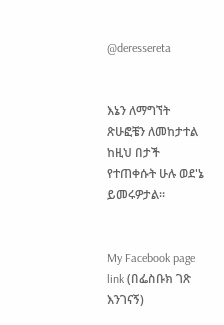@deressereta


እኔን ለማግኘት ጽሁፎቼን ለመከታተል ከዚህ በታች የተጠቀሱት ሁሉ ወደ'ኔ ይመሩዎታል።


My Facebook page link (በፌስቡክ ገጽ እንገናኝ)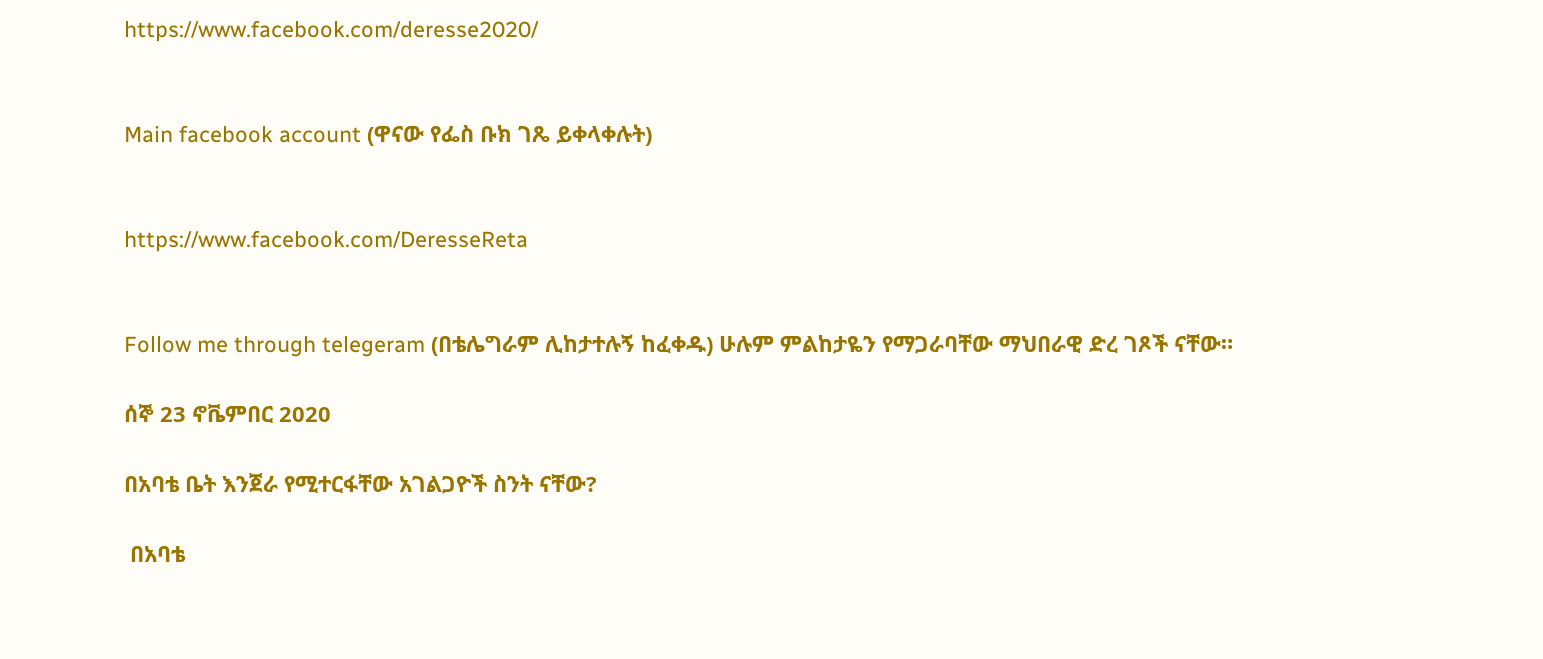https://www.facebook.com/deresse2020/


Main facebook account (ዋናው የፌስ ቡክ ገጼ ይቀላቀሉት)


https://www.facebook.com/DeresseReta


Follow me through telegeram (በቴሌግራም ሊከታተሉኝ ከፈቀዱ) ሁሉም ምልከታዬን የማጋራባቸው ማህበራዊ ድረ ገጾች ናቸው።

ሰኞ 23 ኖቬምበር 2020

በአባቴ ቤት እንጀራ የሚተርፋቸው አገልጋዮች ስንት ናቸው?

 በአባቴ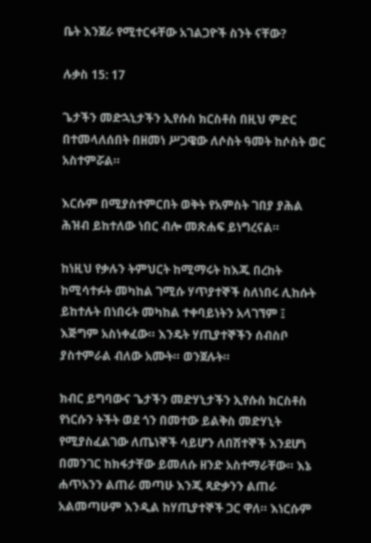ቤት እንጀራ የሚተርፋቸው አገልጋዮች ስንት ናቸው?

ሉቃስ 15: 17

ጌታችን መድኋኒታችን ኢየሱስ ክርስቶስ በዚህ ምድር በተመላለሰበት በዘመነ ሥጋዌው ለሶስት ዓመት ከሶስት ወር አስተምሯል።

እርሱም በሚያስተምርበት ወቅት የአምስት ገበያ ያሕል ሕዝብ ይከተለው ነበር ብሎ መጽሐፍ ይነግረናል።

ከነዚህ የቃሉን ትምህርት ከሚማሩት ከእጁ በረከት ከሚሳተፉት መካከል ገሚሱ ሃጥያተኞች ስለነበሩ ሊከሱት ይከተሉት በነበሩት መካከል ተቀባይነትን አላገኘም ፤ እጅግም አስነቀፈው። እንዴት ሃጢያተኞችን ሰብስቦ ያስተምራል ብለው አሙት። ወንጀሉት።

ክብር ይግባውና ጌታችን መድሃኒታችን ኢየሱስ ክርስቶስ የነርሱን ትችት ወደ ጎን በመተው ይልቅስ መድሃኒት የሚያስፈልገው ለጤነኞች ሳይሆን ለበሽተኞች እንደሆነ በመንገር ከክፋታቸው ይመለሱ ዘንድ አስተማራቸው። እኔ ሐጥአንን ልጠራ መጣሁ እንጂ ጻድቃንን ልጠራ አልመጣሁም እንዲል ከሃጢያተኞች ጋር ዋለ። እነርሱም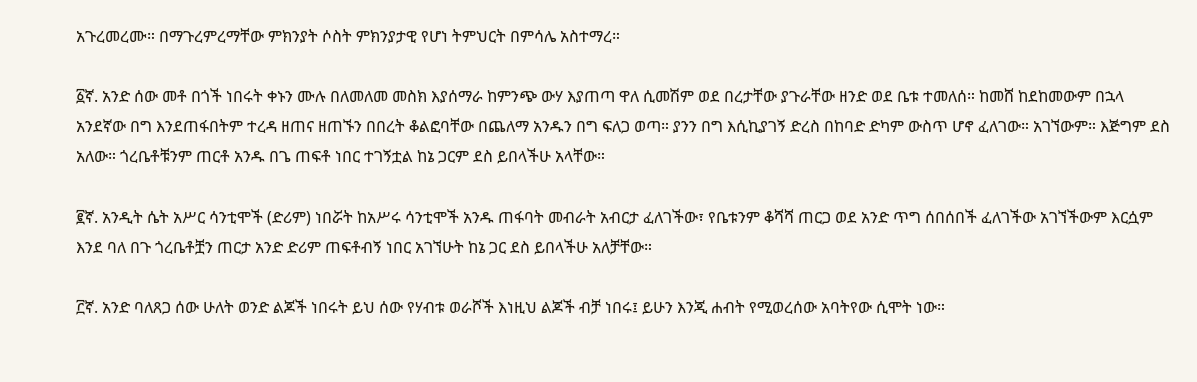አጉረመረሙ። በማጉረምረማቸው ምክንያት ሶስት ምክንያታዊ የሆነ ትምህርት በምሳሌ አስተማረ።

፩ኛ. አንድ ሰው መቶ በጎች ነበሩት ቀኑን ሙሉ በለመለመ መስክ እያሰማራ ከምንጭ ውሃ እያጠጣ ዋለ ሲመሽም ወደ በረታቸው ያጉራቸው ዘንድ ወደ ቤቱ ተመለሰ። ከመሸ ከደከመውም በኋላ አንደኛው በግ እንደጠፋበትም ተረዳ ዘጠና ዘጠኙን በበረት ቆልፎባቸው በጨለማ አንዱን በግ ፍለጋ ወጣ። ያንን በግ እሲኪያገኝ ድረስ በከባድ ድካም ውስጥ ሆኖ ፈለገው። አገኘውም። እጅግም ደስ አለው። ጎረቤቶቹንም ጠርቶ አንዱ በጌ ጠፍቶ ነበር ተገኝቷል ከኔ ጋርም ደስ ይበላችሁ አላቸው።

፪ኛ. አንዲት ሴት አሥር ሳንቲሞች (ድሪም) ነበሯት ከአሥሩ ሳንቲሞች አንዱ ጠፋባት መብራት አብርታ ፈለገችው፣ የቤቱንም ቆሻሻ ጠርጋ ወደ አንድ ጥግ ሰበሰበች ፈለገችው አገኘችውም እርሷም እንደ ባለ በጉ ጎረቤቶቿን ጠርታ አንድ ድሪም ጠፍቶብኝ ነበር አገኘሁት ከኔ ጋር ደስ ይበላችሁ አለቻቸው።

፫ኛ. አንድ ባለጸጋ ሰው ሁለት ወንድ ልጆች ነበሩት ይህ ሰው የሃብቱ ወራሾች እነዚህ ልጆች ብቻ ነበሩ፤ ይሁን እንጂ ሐብት የሚወረሰው አባትየው ሲሞት ነው።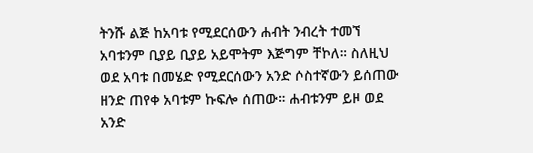ትንሹ ልጅ ከአባቱ የሚደርሰውን ሐብት ንብረት ተመኘ አባቱንም ቢያይ ቢያይ አይሞትም እጅግም ቸኮለ። ስለዚህ ወደ አባቱ በመሄድ የሚደርሰውን አንድ ሶስተኛውን ይሰጠው ዘንድ ጠየቀ አባቱም ኩፍሎ ሰጠው። ሐብቱንም ይዞ ወደ አንድ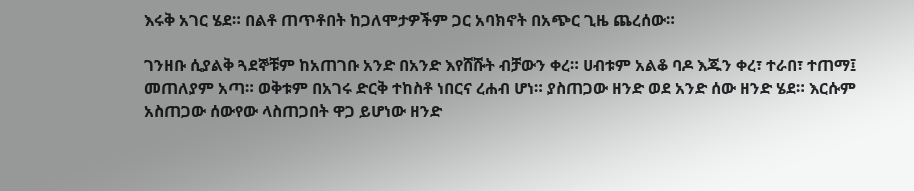እሩቅ አገር ሄደ። በልቶ ጠጥቶበት ከጋለሞታዎችም ጋር አባክኖት በአጭር ጊዜ ጨረሰው።

ገንዘቡ ሲያልቅ ጓደኞቹም ከአጠገቡ አንድ በአንድ እየሸሹት ብቻውን ቀረ። ሀብቱም አልቆ ባዶ እጁን ቀረ፣ ተራበ፣ ተጠማ፤ መጠለያም አጣ። ወቅቱም በአገሩ ድርቅ ተከስቶ ነበርና ረሐብ ሆነ። ያስጠጋው ዘንድ ወደ አንድ ሰው ዘንድ ሄደ። እርሱም አስጠጋው ሰውየው ላስጠጋበት ዋጋ ይሆነው ዘንድ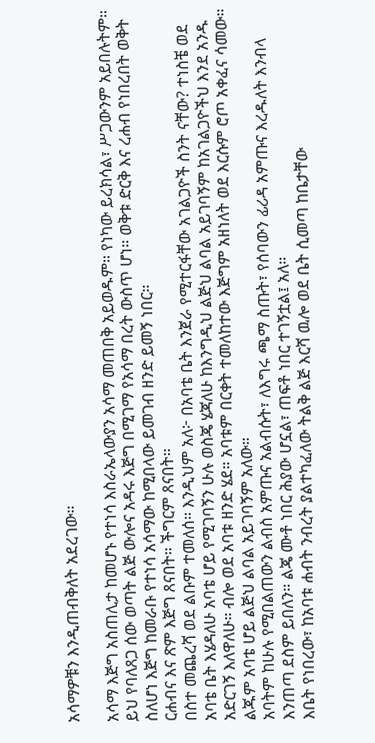አሳማዎቹን እንዲጠብቅለት አደረገው።

አሳማ እጅግ አስጠሊታ ከመሆኑ የተነሳ እስራኤላውያን አሳማ መጠበቅ አይወዱም። የነካው ይረክሳል፣ ሥጋውንም አይበሉትም። ይህ የባለጸጋ ሰው ወጣት ልጅ ውሎና አዳሩ እጅግ በሚገማ የአሳማ በረት ውስጥ ሆነ። ወቅቱ ድርቅ እና ረሐብ የነበረበት ወቅት ስለሆነ እጅግ ከመራቡ የተነሳ አሳማው ከሚበላው ይመገብ ዘንድ ይመኝ ነበር።
ርሐብና እና ጽም እጅግ ጸናበት። ችግርም ጸናበት።
በስተ መጨረሻ ወደ ልቡም ተመለሰ። እንዲህም አለ፦ በአባቴ ቤት እንጀራ የሚተርፋቸው አገልጋዮች ስንት ናቸው? ተነስቼ ወደ አባቴ ቤት እሄዳለሁ አባቴ ሆይ የሚገባኝን ሁሉ ወስጄ ሄጃለሁ ከእንግዲህ ልጅህ ልባል አይገባኝም ከአገልጋዮችህ እንደ አንዱ አድርገኝ እለዋለሁ። ብሎ ወደ አባቱ ዘንድ ሄደ። አባቱም በርቀት ተመለከተው እጅግም አዘነለት ወደ እርሱም ሮጦ አቀፈና ሳመው።
ልጁም አባቴ ሆይ ልጅህ ልባል አይገባኝም አለው።
አባትም ከሁሉ የሚበልጠውን ልብስ አምጡና አልብሱት፣ ለእግሩ ጫማ ስጡት፣ የሰባውን ፊሪዳ አምጡና እረዱለት እንብላ እንጠጣ ደስም ይበለን። ልጄ ሙቶ ነበር ሕያው ሆኗል፣ ጠፍቶ ነበር ተገኝቷል፤ አለ።
እቤት የነበረው፣ ከአባቱ ሐብት ንብረት ያልተካፈለው ትልቅ ልጅ እርሻ ዉሎ ወደ ቤት ሲመጣ ከቤታቸው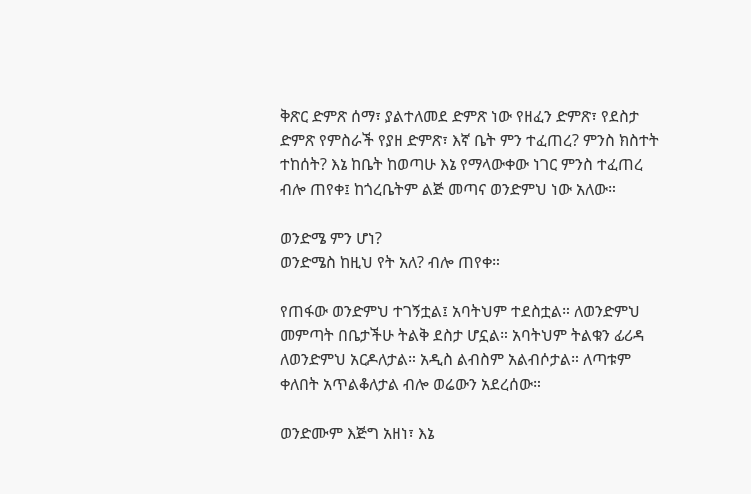ቅጽር ድምጽ ሰማ፣ ያልተለመደ ድምጽ ነው የዘፈን ድምጽ፣ የደስታ ድምጽ የምስራች የያዘ ድምጽ፣ እኛ ቤት ምን ተፈጠረ? ምንስ ክስተት ተከሰት? እኔ ከቤት ከወጣሁ እኔ የማላውቀው ነገር ምንስ ተፈጠረ ብሎ ጠየቀ፤ ከጎረቤትም ልጅ መጣና ወንድምህ ነው አለው።

ወንድሜ ምን ሆነ?
ወንድሜስ ከዚህ የት አለ? ብሎ ጠየቀ።

የጠፋው ወንድምህ ተገኝቷል፤ አባትህም ተደስቷል። ለወንድምህ መምጣት በቤታችሁ ትልቅ ደስታ ሆኗል። አባትህም ትልቁን ፊሪዳ ለወንድምህ አርዶለታል። አዲስ ልብስም አልብሶታል። ለጣቱም ቀለበት አጥልቆለታል ብሎ ወሬውን አደረሰው።

ወንድሙም እጅግ አዘነ፣ እኔ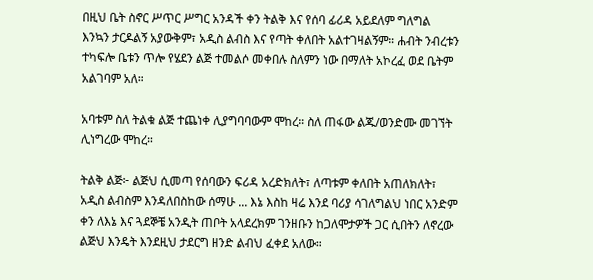በዚህ ቤት ስኖር ሥጥር ሥግር አንዳች ቀን ትልቅ እና የሰባ ፊሪዳ አይደለም ግለግል እንኳን ታርዶልኝ አያውቅም፣ አዲስ ልብስ እና የጣት ቀለበት አልተገዛልኝም። ሐብት ንብረቱን ተካፍሎ ቤቱን ጥሎ የሄደን ልጅ ተመልሶ መቀበሉ ስለምን ነው በማለት አኮረፈ ወደ ቤትም አልገባም አለ።

አባቱም ስለ ትልቁ ልጅ ተጨነቀ ሊያግባባውም ሞከረ። ስለ ጠፋው ልጁ/ወንድሙ መገኘት ሊነግረው ሞከረ።

ትልቅ ልጅ፦ ልጅህ ሲመጣ የሰባውን ፍሪዳ አረድክለት፣ ለጣቱም ቀለበት አጠለክለት፣ አዲስ ልብስም እንዳለበስከው ሰማሁ ... እኔ እስከ ዛሬ እንደ ባሪያ ሳገለግልህ ነበር አንድም ቀን ለእኔ እና ጓደኞቼ አንዲት ጠቦት አላደረክም ገንዘቡን ከጋለሞታዎች ጋር ሲበትን ለኖረው ልጅህ እንዴት እንደዚህ ታደርግ ዘንድ ልብህ ፈቀደ አለው።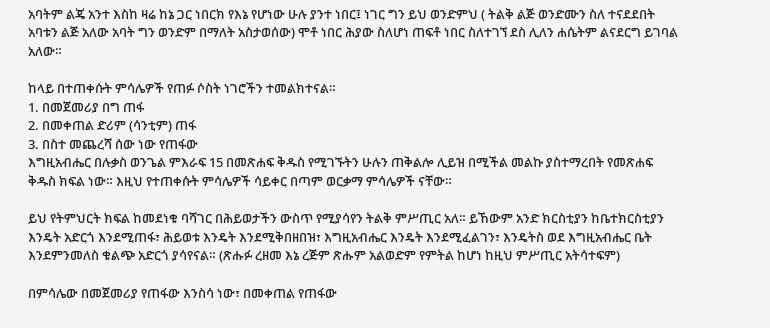አባትም ልጄ አንተ እስከ ዛሬ ከኔ ጋር ነበርክ የእኔ የሆነው ሁሉ ያንተ ነበር፤ ነገር ግን ይህ ወንድምህ ( ትልቅ ልጅ ወንድሙን ስለ ተናደደበት አባቱን ልጅ አለው አባት ግን ወንድም በማለት አስታወሰው) ሞቶ ነበር ሕያው ስለሆነ ጠፍቶ ነበር ስለተገኘ ደስ ሊለን ሐሴትም ልናደርግ ይገባል አለው።

ከላይ በተጠቀሱት ምሳሌዎች የጠፉ ሶስት ነገሮችን ተመልክተናል።
1. በመጀመሪያ በግ ጠፋ
2. በመቀጠል ድሪም (ሳንቲም) ጠፋ
3. በስተ መጨረሻ ሰው ነው የጠፋው
እግዚአብሔር በሉቃስ ወንጌል ምእራፍ 15 በመጽሐፍ ቅዱስ የሚገኙትን ሁሉን ጠቅልሎ ሊይዝ በሚችል መልኩ ያስተማረበት የመጽሐፍ ቅዱስ ክፍል ነው። እዚህ የተጠቀሱት ምሳሌዎች ሳይቀር በጣም ወርቃማ ምሳሌዎች ናቸው።

ይህ የትምህርት ክፍል ከመደነቁ ባሻገር በሕይወታችን ውስጥ የሚያሳየን ትልቅ ምሥጢር አለ። ይኸውም አንድ ክርስቲያን ከቤተክርስቲያን እንዴት አድርጎ እንደሚጠፋ፣ ሕይወቱ እንዴት እንደሚቅበዘበዝ፣ እግዚአብሔር እንዴት እንደሚፈልገን፣ እንዴትስ ወደ እግዚአብሔር ቤት እንደምንመለስ ቁልጭ አድርጎ ያሳየናል። (ጽሑፉ ረዘመ እኔ ረጅም ጽሑም አልወድም የምትል ከሆነ ከዚህ ምሥጢር አትሳተፍም)

በምሳሌው በመጀመሪያ የጠፋው እንስሳ ነው፣ በመቀጠል የጠፋው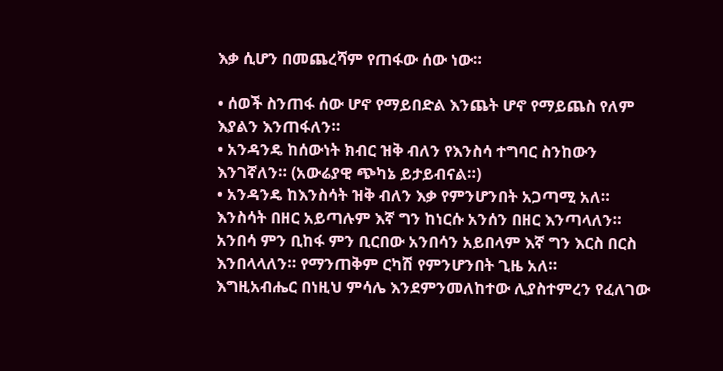እቃ ሲሆን በመጨረሻም የጠፋው ሰው ነው።

• ሰወች ስንጠፋ ሰው ሆኖ የማይበድል እንጨት ሆኖ የማይጨስ የለም እያልን እንጠፋለን።
• አንዳንዴ ከሰውነት ክብር ዝቅ ብለን የእንስሳ ተግባር ስንከውን እንገኛለን። (አውሬያዊ ጭካኔ ይታይብናል።)
• አንዳንዴ ከእንስሳት ዝቅ ብለን እቃ የምንሆንበት አጋጣሚ አለ። እንስሳት በዘር አይጣሉም እኛ ግን ከነርሱ አንሰን በዘር እንጣላለን። አንበሳ ምን ቢከፋ ምን ቢርበው አንበሳን አይበላም እኛ ግን እርስ በርስ እንበላላለን። የማንጠቅም ርካሽ የምንሆንበት ጊዜ አለ።
እግዚአብሔር በነዚህ ምሳሌ እንደምንመለከተው ሊያስተምረን የፈለገው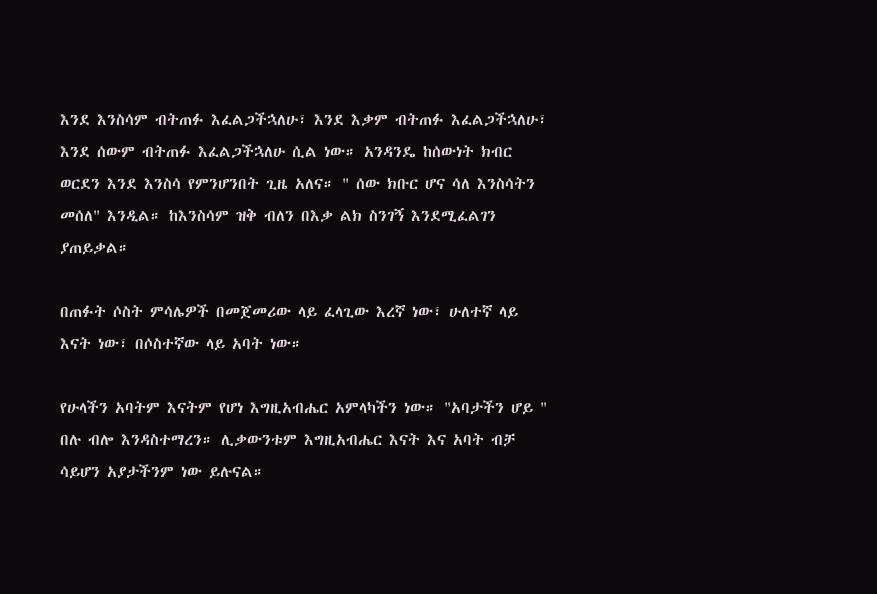እንደ እንስሳም ብትጠፉ እፈልጋችኋለሁ፣ እንደ እቃም ብትጠፉ እፈልጋችኋለሁ፣ እንደ ሰውም ብትጠፉ እፈልጋችኋለሁ ሲል ነው። አንዳንዴ ከሰውነት ክብር ወርደን እንደ እንስሳ የምንሆንበት ጊዜ አለና። " ሰው ክቡር ሆና ሳለ እንስሳትን መሰለ" እንዲል። ከእንስሳም ዝቅ ብለን በእቃ ልክ ስንገኝ እንደሚፈልገን ያጠይቃል።

በጠፉት ሶስት ምሳሌዎች በመጀመሪው ላይ ፈላጊው እረኛ ነው፣ ሁለተኛ ላይ እናት ነው፣ በሶስተኛው ላይ አባት ነው።

የሁላችን አባትም እናትም የሆነ እግዚአብሔር አምላካችን ነው። "አባታችን ሆይ " በሉ ብሎ እንዳስተማረን። ሊቃውንቱም እግዚአብሔር እናት እና አባት ብቻ ሳይሆን አያታችንም ነው ይሉናል።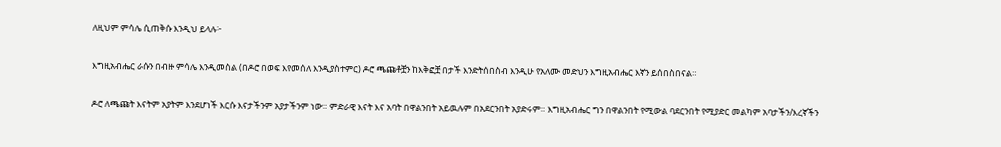ለዚህም ምሳሌ ሲጠቅሱ እንዲህ ይላሉ፦

እግዚአብሔር ራሱን በብዙ ምሳሌ እንዲመስል (በዶሮ በወፍ እየመሰለ እንዲያስተምር) ዶሮ ጫጩቶቿን ከእቅፎቿ በታች እንድትሰበስብ እንዲሁ የአለሙ መድህን እግዚአብሔር እኛን ይሰበስበናል።

ዶሮ ለጫጩት እናትም አያትም እንደሆነች እርሱ እናታችንም አያታችንም ነው። ምድራዊ እናት እና አባት በዋልንበት አይዉሉም በአደርንበት አያድሩም። እግዚአብሔር ግን በዋልንበት የሚውል ባደርንበት የሚያድር መልካም አባታችን/እረኛችን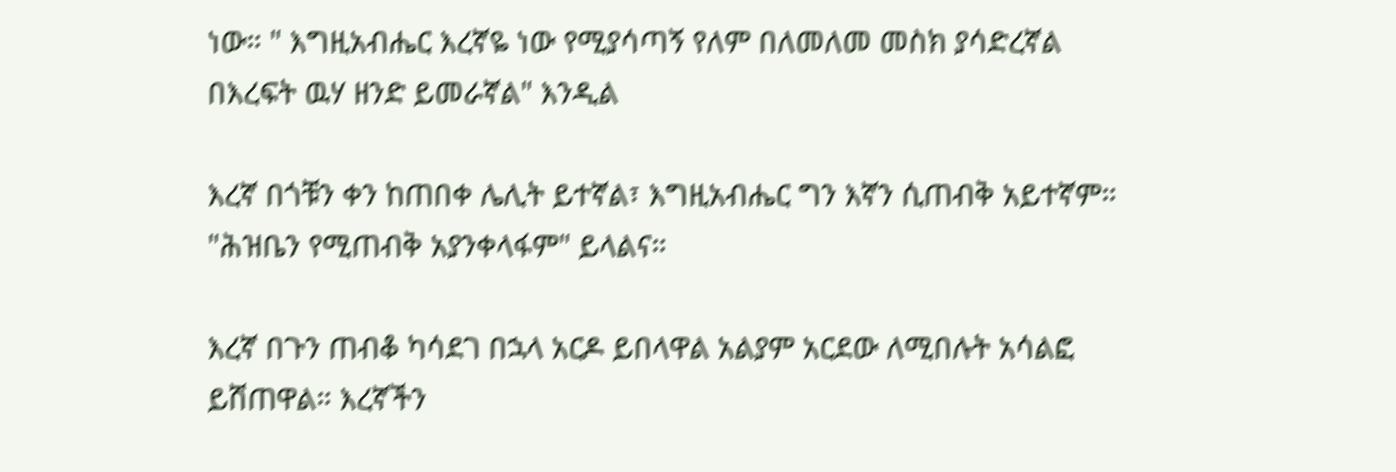ነው። " እግዚአብሔር እረኛዬ ነው የሚያሳጣኝ የለም በለመለመ መስክ ያሳድረኛል በእረፍት ዉሃ ዘንድ ይመራኛል" እንዲል

እረኛ በጎቹን ቀን ከጠበቀ ሌሊት ይተኛል፣ እግዚአብሔር ግን እኛን ሲጠብቅ አይተኛም። "ሕዝቤን የሚጠብቅ አያንቀላፋም" ይላልና።

እረኛ በጉን ጠብቆ ካሳደገ በኋላ አርዶ ይበላዋል አልያም አርደው ለሚበሉት አሳልፎ ይሸጠዋል። እረኛችን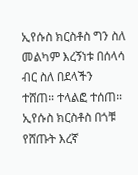ኢየሱስ ክርስቶስ ግን ስለ መልካም እረኝነቱ በሰላሳ ብር ስለ በደላችን ተሸጠ። ተላልፎ ተሰጠ። ኢየሱስ ክርስቶስ በጎቹ የሸጡት እረኛ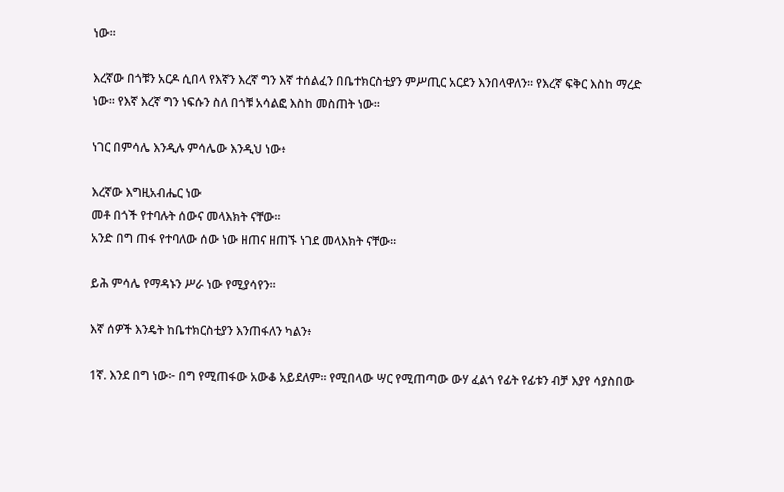ነው።

እረኛው በጎቹን አርዶ ሲበላ የእኛን እረኛ ግን እኛ ተሰልፈን በቤተክርስቲያን ምሥጢር አርደን እንበላዋለን። የእረኛ ፍቅር እስከ ማረድ ነው። የእኛ እረኛ ግን ነፍሱን ስለ በጎቹ አሳልፎ እስከ መስጠት ነው።

ነገር በምሳሌ እንዲሉ ምሳሌው እንዲህ ነው፥

እረኛው እግዚአብሔር ነው
መቶ በጎች የተባሉት ሰውና መላእክት ናቸው።
አንድ በግ ጠፋ የተባለው ሰው ነው ዘጠና ዘጠኙ ነገደ መላእክት ናቸው።

ይሕ ምሳሌ የማዳኑን ሥራ ነው የሚያሳየን።

እኛ ሰዎች እንዴት ከቤተክርስቲያን እንጠፋለን ካልን፥

1ኛ. እንደ በግ ነው፦ በግ የሚጠፋው አውቆ አይደለም። የሚበላው ሣር የሚጠጣው ውሃ ፈልጎ የፊት የፊቱን ብቻ እያየ ሳያስበው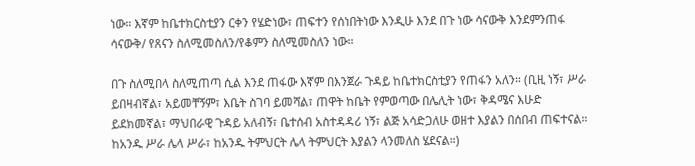ነው። እኛም ከቤተክርስቲያን ርቀን የሄድነው፣ ጠፍተን የሰነበትነው እንዲሁ እንደ በጉ ነው ሳናውቅ እንደምንጠፋ ሳናውቅ/ የጸናን ስለሚመስለን/የቆምን ስለሚመስለን ነው።

በጉ ስለሚበላ ስለሚጠጣ ሲል እንደ ጠፋው እኛም በእንጀራ ጉዳይ ከቤተክርስቲያን የጠፋን አለን። (ቢዚ ነኝ፣ ሥራ ይበዛብኛል፣ አይመቸኝም፣ እቤት ስገባ ይመሻል፣ ጠዋት ከቤት የምወጣው በሌሊት ነው፣ ቅዳሜና እሁድ ይደክመኛል፣ ማህበራዊ ጉዳይ አለብኝ፣ ቤተሰብ አስተዳዳሪ ነኝ፣ ልጅ አሳድጋለሁ ወዘተ እያልን በሰበብ ጠፍተናል። ከአንዱ ሥራ ሌላ ሥራ፣ ከአንዱ ትምህርት ሌላ ትምህርት እያልን ላንመለስ ሄደናል።)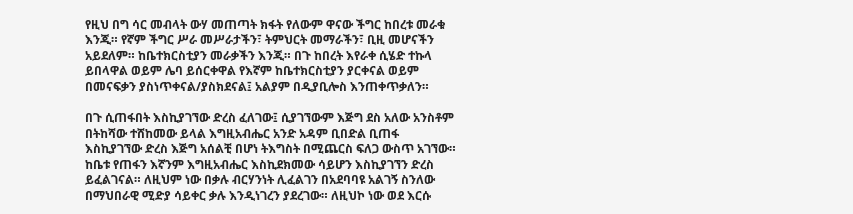የዚህ በግ ሳር መብላት ውሃ መጠጣት ክፋት የለውም ዋናው ችግር ከበረቱ መራቁ እንጂ። የኛም ችግር ሥራ መሥራታችን፣ ትምህርት መማራችን፣ ቢዚ መሆናችን አይደለም። ከቤተክርስቲያን መራቃችን እንጂ። በጉ ከበረት እየራቀ ሲሄድ ተኩላ ይበላዋል ወይም ሌባ ይሰርቀዋል የእኛም ከቤተክርስቲያን ያርቀናል ወይም በመናፍቃን ያስነጥቀናል/ያስክደናል፤ አልያም በዲያቢሎስ እንጠቀጥቃለን።

በጉ ሲጠፋበት እስኪያገኘው ድረስ ፈለገው፤ ሲያገኘውም እጅግ ደስ አለው አንስቶም በትከሻው ተሸከመው ይላል እግዚአብሔር አንድ አዳም ቢበድል ቢጠፋ እስኪያገኘው ድረስ እጅግ አሰልቺ በሆነ ትእግስት በሚጨርስ ፍለጋ ውስጥ አገኘው። ከቤቱ የጠፋን እኛንም እግዚአብሔር እስኪደክመው ሳይሆን እስኪያገኘን ድረስ ይፈልገናል። ለዚህም ነው በቃሉ ብርሃንነት ሊፈልገን በአደባባዩ አልገኝ ስንለው በማህበራዊ ሚድያ ሳይቀር ቃሉ እንዲነገረን ያደረገው። ለዚህኮ ነው ወደ እርሱ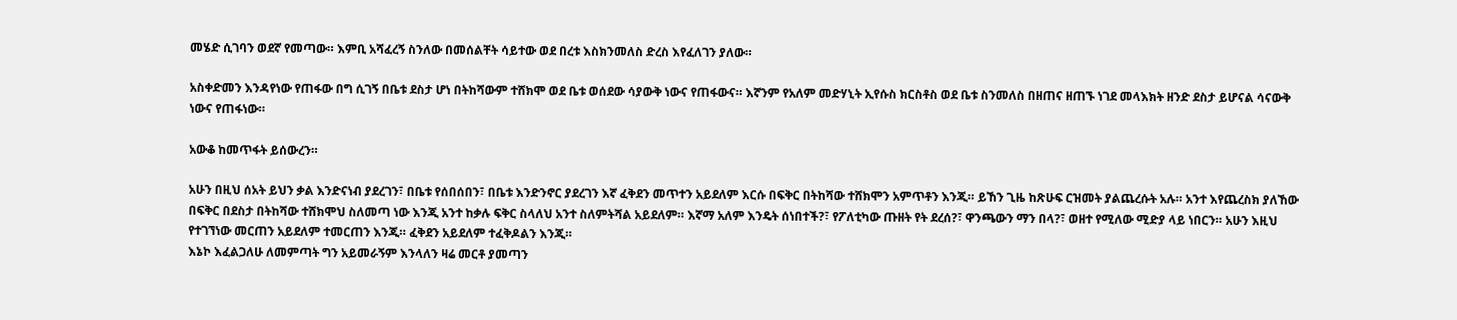መሄድ ሲገባን ወደኛ የመጣው። እምቢ አሻፈረኝ ስንለው በመሰልቸት ሳይተው ወደ በረቱ እስክንመለስ ድረስ እየፈለገን ያለው።

አስቀድመን እንዳየነው የጠፋው በግ ሲገኝ በቤቱ ደስታ ሆነ በትከሻውም ተሸክሞ ወደ ቤቱ ወሰደው ሳያውቅ ነውና የጠፋውና። እኛንም የአለም መድሃኒት ኢየሱስ ክርስቶስ ወደ ቤቱ ስንመለስ በዘጠና ዘጠኙ ነገደ መላእክት ዘንድ ደስታ ይሆናል ሳናውቅ ነውና የጠፋነው።

አውቆ ከመጥፋት ይሰውረን።

አሁን በዚህ ሰአት ይህን ቃል እንድናነብ ያደረገን፣ በቤቱ የሰበሰበን፣ በቤቱ እንድንኖር ያደረገን እኛ ፈቅደን መጥተን አይደለም እርሱ በፍቅር በትከሻው ተሸክሞን አምጥቶን እንጂ። ይኸን ጊዜ ከጽሁፍ ርዝመት ያልጨረሱት አሉ። አንተ እየጨረስክ ያለኸው በፍቅር በደስታ በትከሻው ተሸክሞህ ስለመጣ ነው እንጂ አንተ ከቃሉ ፍቅር ስላለህ አንተ ስለምትሻል አይደለም። እኛማ አለም እንዴት ሰነበተች?፣ የፖለቲካው ጡዘት የት ደረሰ?፣ ዋንጫውን ማን በላ?፣ ወዘተ የሚለው ሚድያ ላይ ነበርን። አሁን እዚህ የተገኘነው መርጠን አይደለም ተመርጠን እንጂ። ፈቅደን አይደለም ተፈቅዶልን እንጂ።
እኔኮ እፈልጋለሁ ለመምጣት ግን አይመራኝም እንላለን ዛሬ መርቶ ያመጣን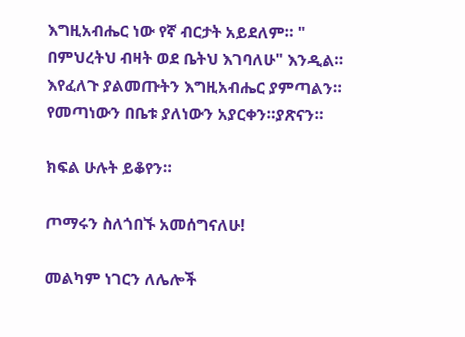እግዚአብሔር ነው የኛ ብርታት አይደለም። " በምህረትህ ብዛት ወደ ቤትህ እገባለሁ" እንዲል። እየፈለጉ ያልመጡትን እግዚአብሔር ያምጣልን። የመጣነውን በቤቱ ያለነውን አያርቀን።ያጽናን።

ክፍል ሁሉት ይቆየን።

ጦማሩን ስለጎበኙ አመሰግናለሁ!

መልካም ነገርን ለሌሎች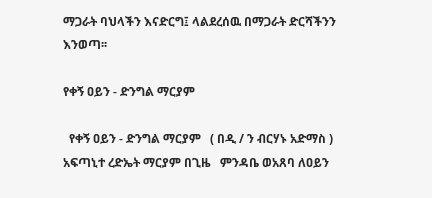ማጋራት ባህላችን እናድርግ፤ ላልደረሰዉ በማጋራት ድርሻችንን እንወጣ፡፡

የቀኝ ዐይን - ድንግል ማርያም

  የቀኝ ዐይን - ድንግል ማርያም   ( በዲ / ን ብርሃኑ አድማስ ) አፍጣኒተ ረድኤት ማርያም በጊዜ   ምንዳቤ ወአጸባ ለዐይን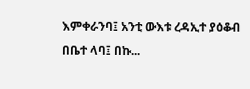እምቀራንባ፤ አንቲ ውእቱ ረዳኢተ ያዕቆብ በቤተ ላባ፤ በኩ...